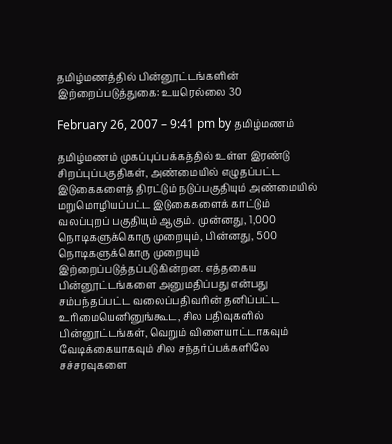தமிழ்மணத்தில் பின்னூட்டங்களின் இற்றைப்படுத்துகை: உயரெல்லை 30

February 26, 2007 – 9:41 pm by தமிழ்மணம்

தமிழ்மணம் முகப்புப்பக்கத்தில் உள்ள இரண்டு சிறப்புப்பகுதிகள், அண்மையில் எழுதப்பட்ட இடுகைகளைத் திரட்டும் நடுப்பகுதியும் அண்மையில் மறுமொழியப்பட்ட இடுகைகளைக் காட்டும் வலப்புறப் பகுதியும் ஆகும். முன்னது, 1,000 நொடிகளுக்கொரு முறையும், பின்னது, 500 நொடிகளுக்கொரு முறையும் இற்றைப்படுத்தப்படுகின்றன. எத்தகைய பின்னூட்டங்களை அனுமதிப்பது என்பது சம்பந்தப்பட்ட வலைப்பதிவரின் தனிப்பட்ட உரிமையெனினுங்கூட, சில பதிவுகளில் பின்னூட்டங்கள், வெறும் விளையாட்டாகவும் வேடிக்கையாகவும் சில சந்தர்ப்பக்களிலே சச்சரவுகளை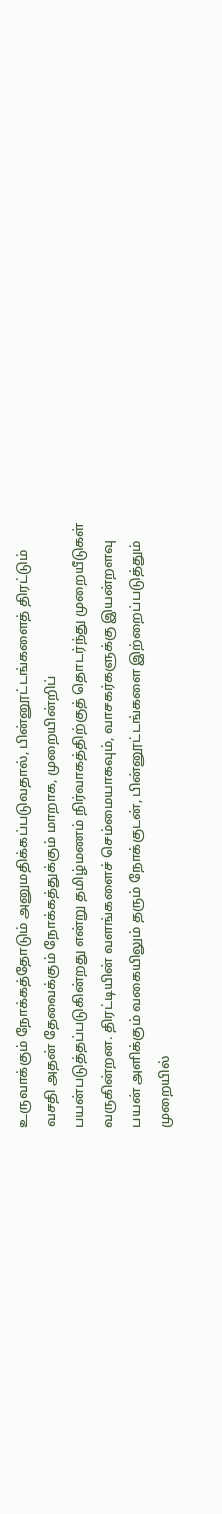உருவாக்கும் நோக்கத்தோடும் அனுமதிக்கப்படுவதால், பின்னூட்டங்களைத் திரட்டும் வசதி அதன் தேவைக்கும் நோக்கத்துக்கும் மாறாக, முறையின்றிப் பயன்படுத்தப்படுகின்றது என்று தமிழ்மணம் நிர்வாகத்திற்குத் தொடர்ந்து முறையீடுகள் வருகின்றன. திரட்டியின் வளங்களைச் செம்மையாகவும், வாசகர்களுக்கு இயன்றளவு பயன் அளிக்கும் வகையிலும் தரும் நோக்குடன், பின்னூட்டங்களை இற்றைப்படுத்தும் முறையில்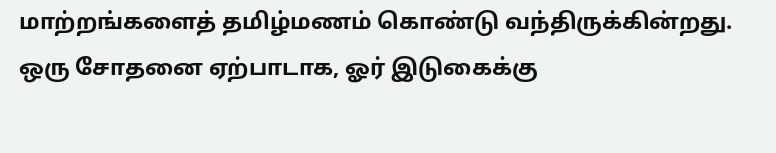மாற்றங்களைத் தமிழ்மணம் கொண்டு வந்திருக்கின்றது. ஒரு சோதனை ஏற்பாடாக, ஓர் இடுகைக்கு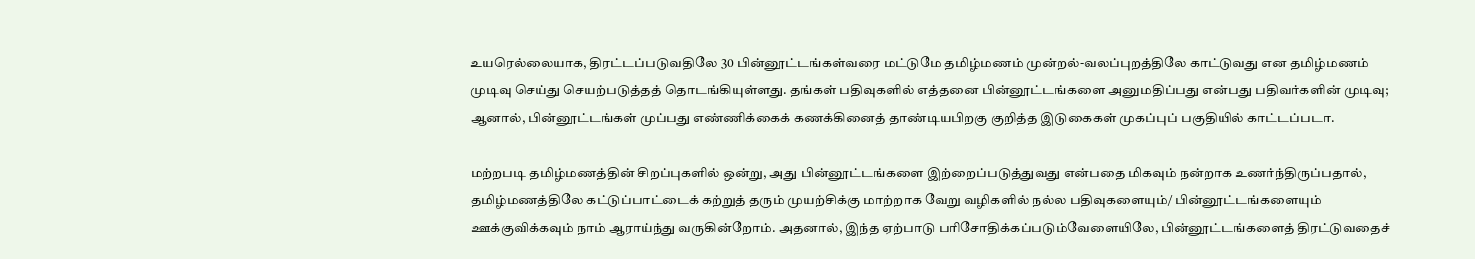உயரெல்லையாக, திரட்டப்படுவதிலே 30 பின்னூட்டங்கள்வரை மட்டுமே தமிழ்மணம் முன்றல்-வலப்புறத்திலே காட்டுவது என தமிழ்மணம் முடிவு செய்து செயற்படுத்தத் தொடங்கியுள்ளது. தங்கள் பதிவுகளில் எத்தனை பின்னூட்டங்களை அனுமதிப்பது என்பது பதிவர்களின் முடிவு; ஆனால், பின்னூட்டங்கள் முப்பது எண்ணிக்கைக் கணக்கினைத் தாண்டியபிறகு குறித்த இடுகைகள் முகப்புப் பகுதியில் காட்டப்படா.

மற்றபடி தமிழ்மணத்தின் சிறப்புகளில் ஒன்று, அது பின்னூட்டங்களை இற்றைப்படுத்துவது என்பதை மிகவும் நன்றாக உணர்ந்திருப்பதால், தமிழ்மணத்திலே கட்டுப்பாட்டைக் கற்றுத் தரும் முயற்சிக்கு மாற்றாக வேறு வழிகளில் நல்ல பதிவுகளையும்/ பின்னூட்டங்களையும் ஊக்குவிக்கவும் நாம் ஆராய்ந்து வருகின்றோம். அதனால், இந்த ஏற்பாடு பரிசோதிக்கப்படும்வேளையிலே, பின்னூட்டங்களைத் திரட்டுவதைச்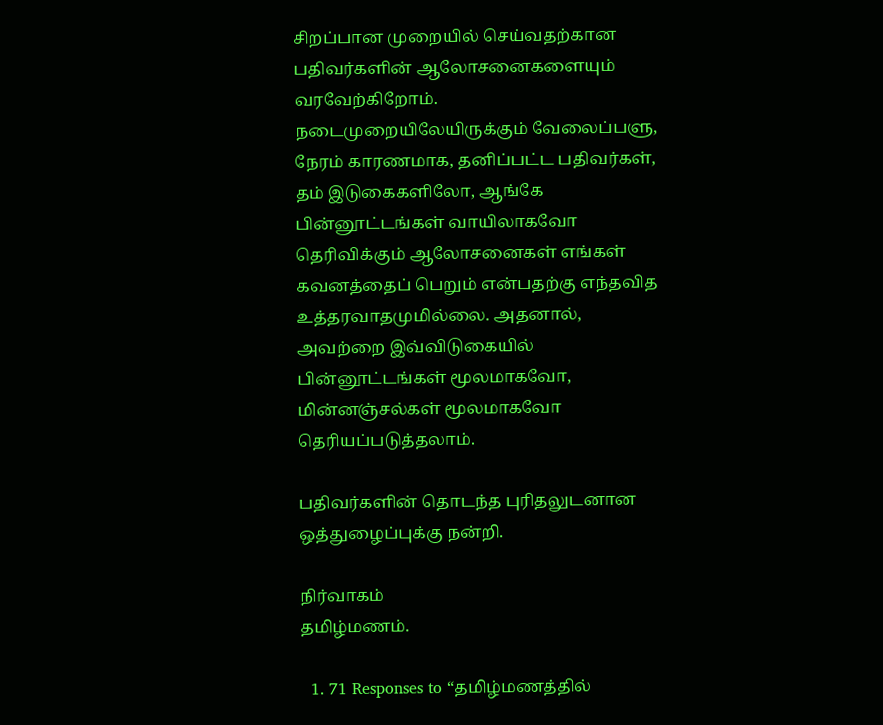சிறப்பான முறையில் செய்வதற்கான பதிவர்களின் ஆலோசனைகளையும் வரவேற்கிறோம். நடைமுறையிலேயிருக்கும் வேலைப்பளு, நேரம் காரணமாக, தனிப்பட்ட பதிவர்கள், தம் இடுகைகளிலோ, ஆங்கே பின்னூட்டங்கள் வாயிலாகவோ தெரிவிக்கும் ஆலோசனைகள் எங்கள் கவனத்தைப் பெறும் என்பதற்கு எந்தவித உத்தரவாதமுமில்லை. அதனால், அவற்றை இவ்விடுகையில் பின்னூட்டங்கள் மூலமாகவோ, மின்னஞ்சல்கள் மூலமாகவோ தெரியப்படுத்தலாம்.

பதிவர்களின் தொடந்த புரிதலுடனான ஒத்துழைப்புக்கு நன்றி.

நிர்வாகம்
தமிழ்மணம்.

  1. 71 Responses to “தமிழ்மணத்தில்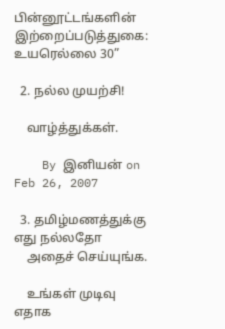பின்னூட்டங்களின் இற்றைப்படுத்துகை: உயரெல்லை 30”

  2. நல்ல முயற்சி!

    வாழ்த்துக்கள்.

    By இனியன் on Feb 26, 2007

  3. தமிழ்மணத்துக்கு எது நல்லதோ
    அதைச் செய்யுங்க.

    உங்கள் முடிவு எதாக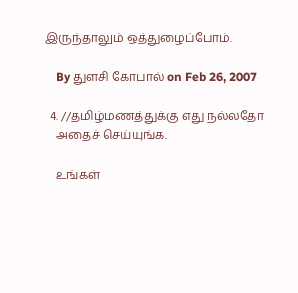இருந்தாலும் ஒத்துழைப்போம்.

    By துளசி கோபால் on Feb 26, 2007

  4. //தமிழ்மணத்துக்கு எது நல்லதோ
    அதைச் செய்யுங்க.

    உங்கள்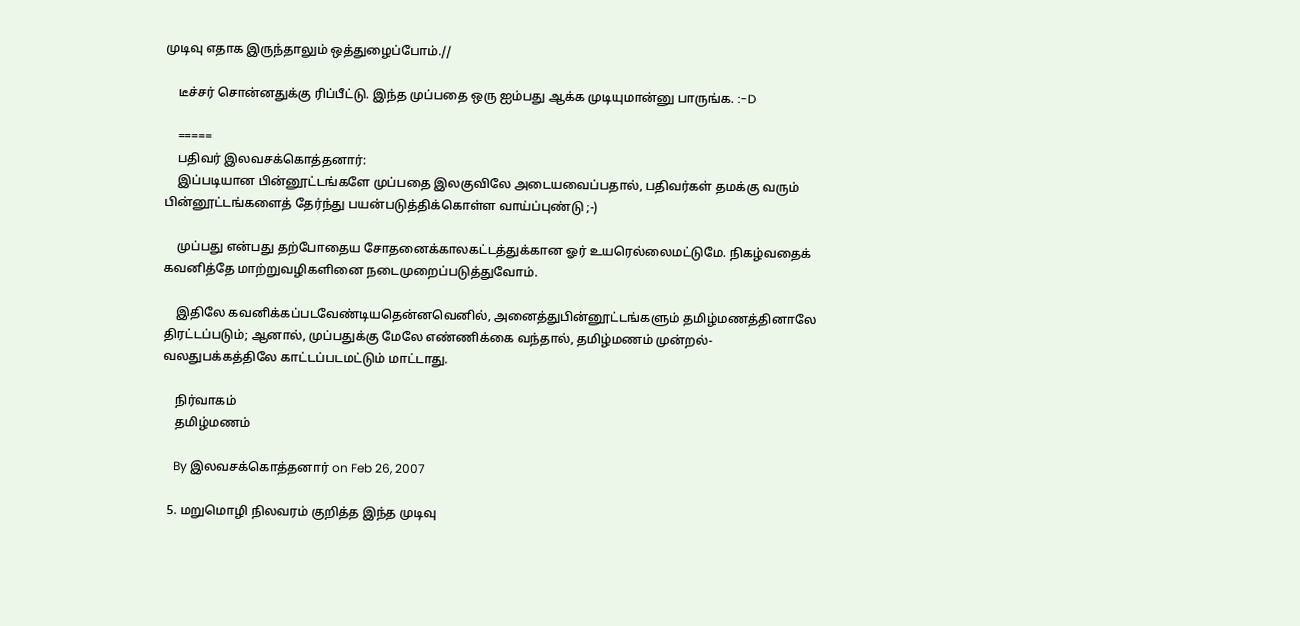முடிவு எதாக இருந்தாலும் ஒத்துழைப்போம்.//

    டீச்சர் சொன்னதுக்கு ரிப்பீட்டு. இந்த முப்பதை ஒரு ஐம்பது ஆக்க முடியுமான்னு பாருங்க. :-D

    =====
    பதிவர் இலவசக்கொத்தனார்:
    இப்படியான பின்னூட்டங்களே முப்பதை இலகுவிலே அடையவைப்பதால், பதிவர்கள் தமக்கு வரும் பின்னூட்டங்களைத் தேர்ந்து பயன்படுத்திக்கொள்ள வாய்ப்புண்டு ;-)

    முப்பது என்பது தற்போதைய சோதனைக்காலகட்டத்துக்கான ஓர் உயரெல்லைமட்டுமே. நிகழ்வதைக் கவனித்தே மாற்றுவழிகளினை நடைமுறைப்படுத்துவோம்.

    இதிலே கவனிக்கப்படவேண்டியதென்னவெனில், அனைத்துபின்னூட்டங்களும் தமிழ்மணத்தினாலே திரட்டப்படும்; ஆனால், முப்பதுக்கு மேலே எண்ணிக்கை வந்தால், தமிழ்மணம் முன்றல்-வலதுபக்கத்திலே காட்டப்படமட்டும் மாட்டாது.

    நிர்வாகம்
    தமிழ்மணம்

    By இலவசக்கொத்தனார் on Feb 26, 2007

  5. மறுமொழி நிலவரம் குறித்த இந்த முடிவு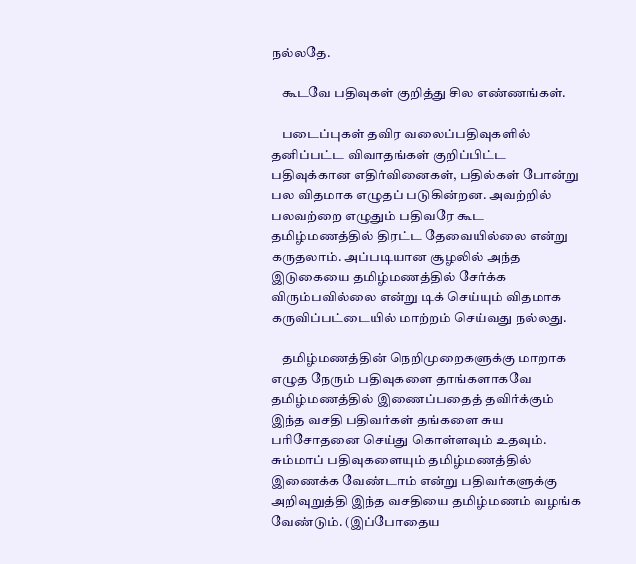நல்லதே.

    கூடவே பதிவுகள் குறித்து சில எண்ணங்கள்.

    படைப்புகள் தவிர வலைப்பதிவுகளில் தனிப்பட்ட விவாதங்கள் குறிப்பிட்ட பதிவுக்கான எதிர்வினைகள், பதில்கள் போன்று பல விதமாக எழுதப் படுகின்றன. அவற்றில் பலவற்றை எழுதும் பதிவரே கூட தமிழ்மணத்தில் திரட்ட தேவையில்லை என்று கருதலாம். அப்படியான சூழலில் அந்த இடுகையை தமிழ்மணத்தில் சேர்க்க விரும்பவில்லை என்று டிக் செய்யும் விதமாக கருவிப்பட்டையில் மாற்றம் செய்வது நல்லது.

    தமிழ்மணத்தின் நெறிமுறைகளுக்கு மாறாக எழுத நேரும் பதிவுகளை தாங்களாகவே தமிழ்மணத்தில் இணைப்பதைத் தவிர்க்கும் இந்த வசதி பதிவர்கள் தங்களை சுய பரிசோதனை செய்து கொள்ளவும் உதவும். சும்மாப் பதிவுகளையும் தமிழ்மணத்தில் இணைக்க வேண்டாம் என்று பதிவர்களுக்கு அறிவுறுத்தி இந்த வசதியை தமிழ்மணம் வழங்க வேண்டும். (இப்போதைய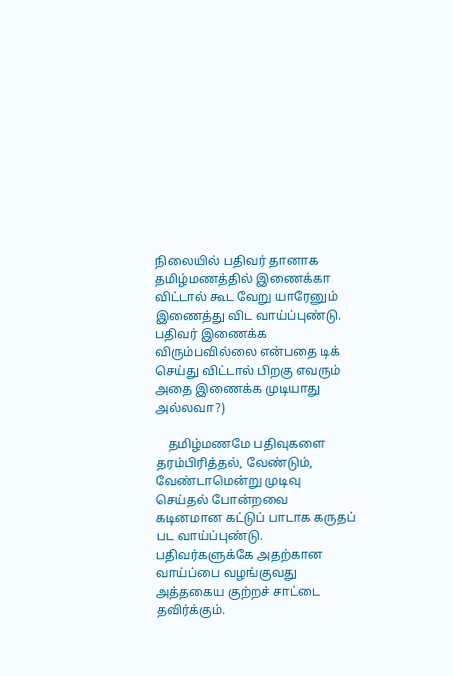நிலையில் பதிவர் தானாக தமிழ்மணத்தில் இணைக்கா விட்டால் கூட வேறு யாரேனும் இணைத்து விட வாய்ப்புண்டு. பதிவர் இணைக்க விரும்பவில்லை என்பதை டிக் செய்து விட்டால் பிறகு எவரும் அதை இணைக்க முடியாது அல்லவா?)

    தமிழ்மணமே பதிவுகளை தரம்பிரித்தல், வேண்டும், வேண்டாமென்று முடிவு செய்தல் போன்றவை கடினமான கட்டுப் பாடாக கருதப் பட வாய்ப்புண்டு. பதிவர்களுக்கே அதற்கான வாய்ப்பை வழங்குவது அத்தகைய குற்றச் சாட்டை தவிர்க்கும்.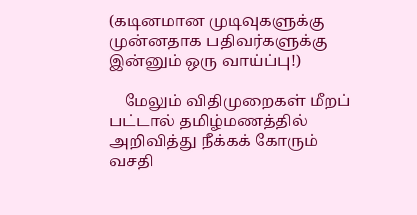(கடினமான முடிவுகளுக்கு முன்னதாக பதிவர்களுக்கு இன்னும் ஒரு வாய்ப்பு!)

    மேலும் விதிமுறைகள் மீறப் பட்டால் தமிழ்மணத்தில் அறிவித்து நீக்கக் கோரும் வசதி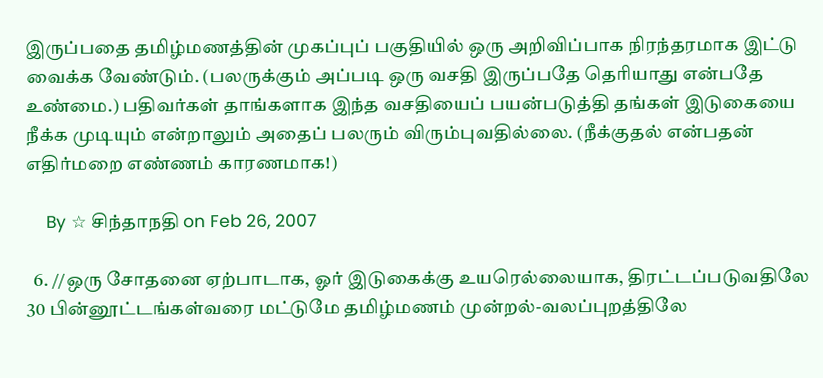இருப்பதை தமிழ்மணத்தின் முகப்புப் பகுதியில் ஒரு அறிவிப்பாக நிரந்தரமாக இட்டு வைக்க வேண்டும். (பலருக்கும் அப்படி ஒரு வசதி இருப்பதே தெரியாது என்பதே உண்மை.) பதிவர்கள் தாங்களாக இந்த வசதியைப் பயன்படுத்தி தங்கள் இடுகையை நீக்க முடியும் என்றாலும் அதைப் பலரும் விரும்புவதில்லை. (நீக்குதல் என்பதன் எதிர்மறை எண்ணம் காரணமாக!)

    By ☆ சிந்தாநதி on Feb 26, 2007

  6. //ஒரு சோதனை ஏற்பாடாக, ஓர் இடுகைக்கு உயரெல்லையாக, திரட்டப்படுவதிலே 30 பின்னூட்டங்கள்வரை மட்டுமே தமிழ்மணம் முன்றல்-வலப்புறத்திலே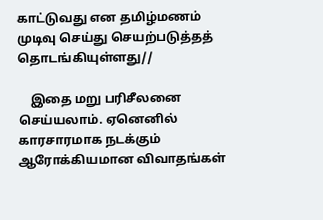காட்டுவது என தமிழ்மணம் முடிவு செய்து செயற்படுத்தத் தொடங்கியுள்ளது//

    இதை மறு பரிசீலனை செய்யலாம். ஏனெனில் காரசாரமாக நடக்கும் ஆரோக்கியமான விவாதங்கள்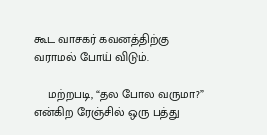கூட வாசகர் கவனத்திற்கு வராமல் போய் விடும்.

    மற்றபடி, “தல போல வருமா?” என்கிற ரேஞ்சில் ஒரு பத்து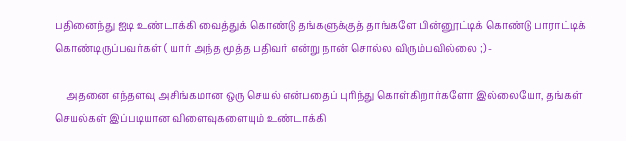பதினைந்து ஐடி உண்டாக்கி வைத்துக் கொண்டு தங்களுக்குத் தாங்களே பின்னூட்டிக் கொண்டு பாராட்டிக் கொண்டிருப்பவர்கள் ( யார் அந்த மூத்த பதிவர் என்று நான் சொல்ல விரும்பவில்லை ;) -

    அதனை எந்தளவு அசிங்கமான ஒரு செயல் என்பதைப் புரிந்து கொள்கிறார்களோ இல்லையோ, தங்கள் செயல்கள் இப்படியான விளைவுகளையும் உண்டாக்கி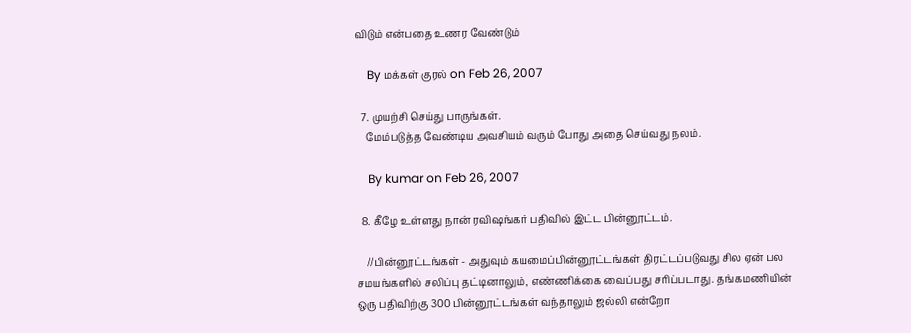விடும் என்பதை உணர வேண்டும்

    By மக்கள் குரல் on Feb 26, 2007

  7. முயற்சி செய்து பாருங்கள்.
    மேம்படுத்த வேண்டிய அவசியம் வரும் போது அதை செய்வது நலம்.

    By kumar on Feb 26, 2007

  8. கீழே உள்ளது நான் ரவிஷங்கர் பதிவில் இட்ட பின்னூட்டம்.

    //பின்னூட்டங்கள் - அதுவும் கயமைப்பின்னூட்டங்கள் திரட்டப்படுவது சில ஏன் பல சமயங்களில் சலிப்பு தட்டினாலும், எண்ணிக்கை வைப்பது சரிப்படாது. தங்கமணியின் ஒரு பதிவிற்கு 300 பின்னூட்டங்கள் வந்தாலும் ஜல்லி என்றோ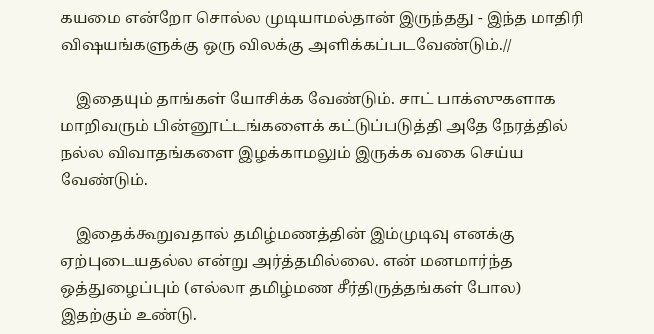கயமை என்றோ சொல்ல முடியாமல்தான் இருந்தது - இந்த மாதிரி விஷயங்களுக்கு ஒரு விலக்கு அளிக்கப்படவேண்டும்.//

    இதையும் தாங்கள் யோசிக்க வேண்டும். சாட் பாக்ஸுகளாக மாறிவரும் பின்னூட்டங்களைக் கட்டுப்படுத்தி அதே நேரத்தில் நல்ல விவாதங்களை இழக்காமலும் இருக்க வகை செய்ய வேண்டும்.

    இதைக்கூறுவதால் தமிழ்மணத்தின் இம்முடிவு எனக்கு ஏற்புடையதல்ல என்று அர்த்தமில்லை. என் மனமார்ந்த ஒத்துழைப்பும் (எல்லா தமிழ்மண சீர்திருத்தங்கள் போல) இதற்கும் உண்டு.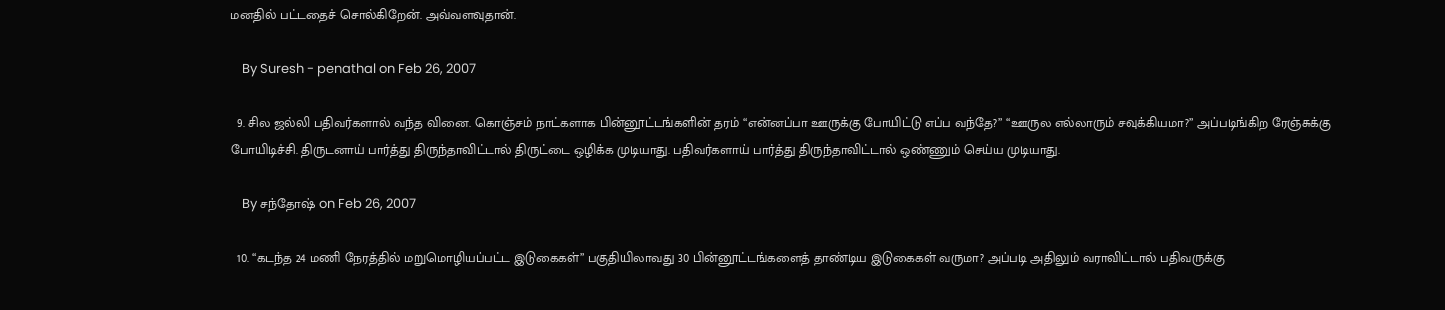மனதில் பட்டதைச் சொல்கிறேன். அவ்வளவுதான்.

    By Suresh - penathal on Feb 26, 2007

  9. சில ஜல்லி பதிவர்களால் வந்த வினை. கொஞ்சம் நாட்களாக பின்னூட்டங்களின் தரம் “என்னப்பா ஊருக்கு போயிட்டு எப்ப வந்தே?” “ஊருல எல்லாரும் சவுக்கியமா?” அப்படிங்கிற ரேஞ்சுக்கு போயிடிச்சி. திருடனாய் பார்த்து திருந்தாவிட்டால் திருட்டை ஒழிக்க முடியாது. பதிவர்களாய் பார்த்து திருந்தாவிட்டால் ஒண்ணும் செய்ய முடியாது.

    By சந்தோஷ் on Feb 26, 2007

  10. “கடந்த 24 மணி நேரத்தில் மறுமொழியப்பட்ட இடுகைகள்” பகுதியிலாவது 30 பின்னூட்டங்களைத் தாண்டிய இடுகைகள் வருமா? அப்படி அதிலும் வராவிட்டால் பதிவருக்கு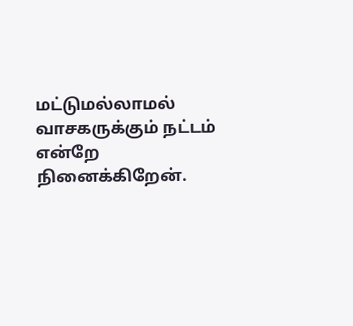மட்டுமல்லாமல் வாசகருக்கும் நட்டம் என்றே நினைக்கிறேன்.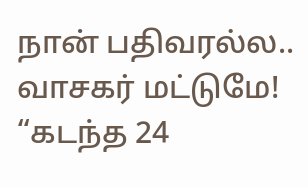நான் பதிவரல்ல.. வாசகர் மட்டுமே! “கடந்த 24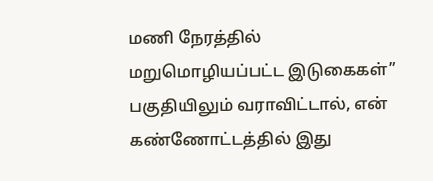மணி நேரத்தில் மறுமொழியப்பட்ட இடுகைகள்” பகுதியிலும் வராவிட்டால், என் கண்ணோட்டத்தில் இது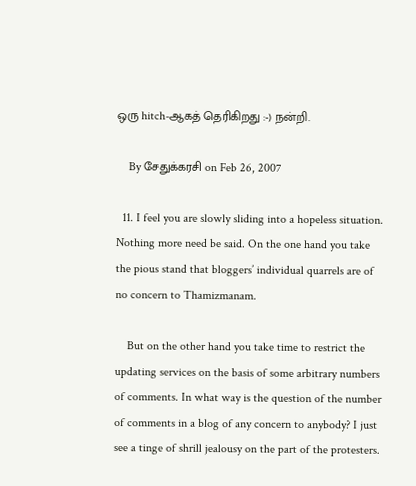ஒரு hitch-ஆகத் தெரிகிறது :-) நன்றி.

    By சேதுக்கரசி on Feb 26, 2007

  11. I feel you are slowly sliding into a hopeless situation. Nothing more need be said. On the one hand you take the pious stand that bloggers’ individual quarrels are of no concern to Thamizmanam.

    But on the other hand you take time to restrict the updating services on the basis of some arbitrary numbers of comments. In what way is the question of the number of comments in a blog of any concern to anybody? I just see a tinge of shrill jealousy on the part of the protesters.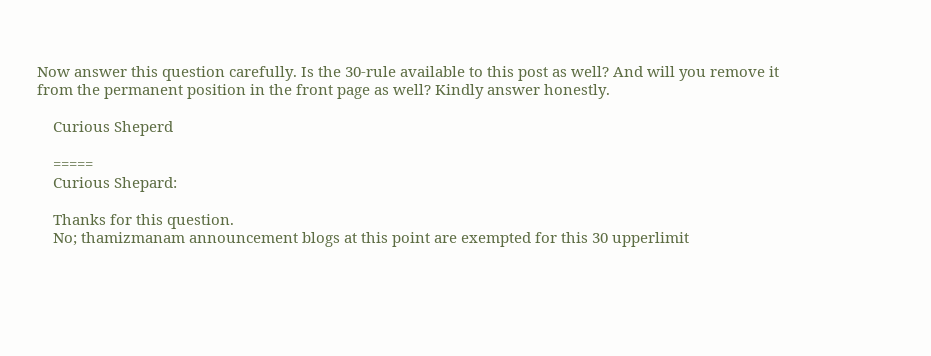Now answer this question carefully. Is the 30-rule available to this post as well? And will you remove it from the permanent position in the front page as well? Kindly answer honestly.

    Curious Sheperd

    =====
    Curious Shepard:

    Thanks for this question.
    No; thamizmanam announcement blogs at this point are exempted for this 30 upperlimit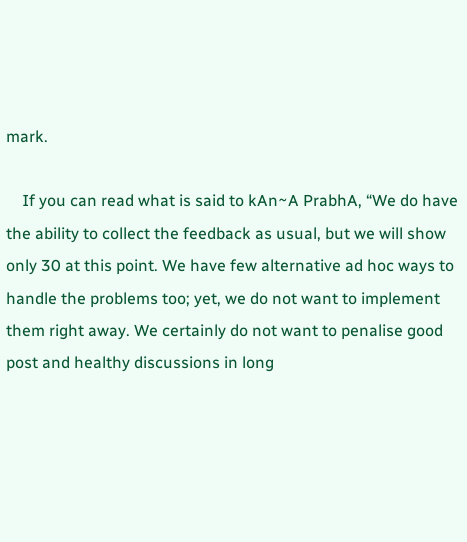mark.

    If you can read what is said to kAn~A PrabhA, “We do have the ability to collect the feedback as usual, but we will show only 30 at this point. We have few alternative ad hoc ways to handle the problems too; yet, we do not want to implement them right away. We certainly do not want to penalise good post and healthy discussions in long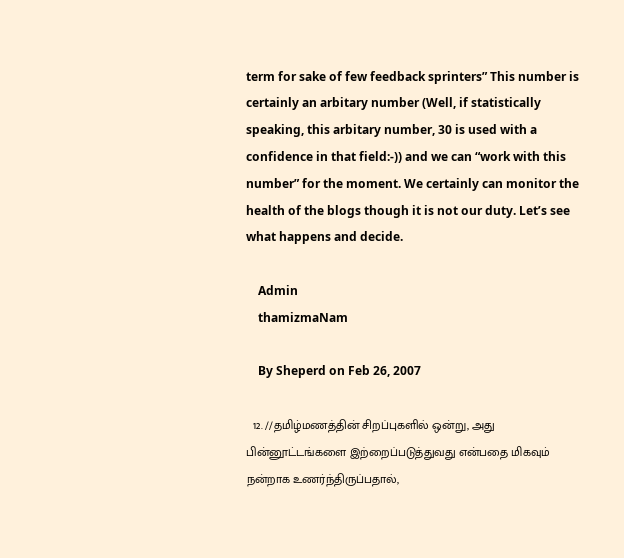term for sake of few feedback sprinters” This number is certainly an arbitary number (Well, if statistically speaking, this arbitary number, 30 is used with a confidence in that field:-)) and we can “work with this number” for the moment. We certainly can monitor the health of the blogs though it is not our duty. Let’s see what happens and decide.

    Admin
    thamizmaNam

    By Sheperd on Feb 26, 2007

  12. //தமிழ்மணத்தின் சிறப்புகளில் ஒன்று, அது பின்னூட்டங்களை இற்றைப்படுத்துவது என்பதை மிகவும் நன்றாக உணர்ந்திருப்பதால்,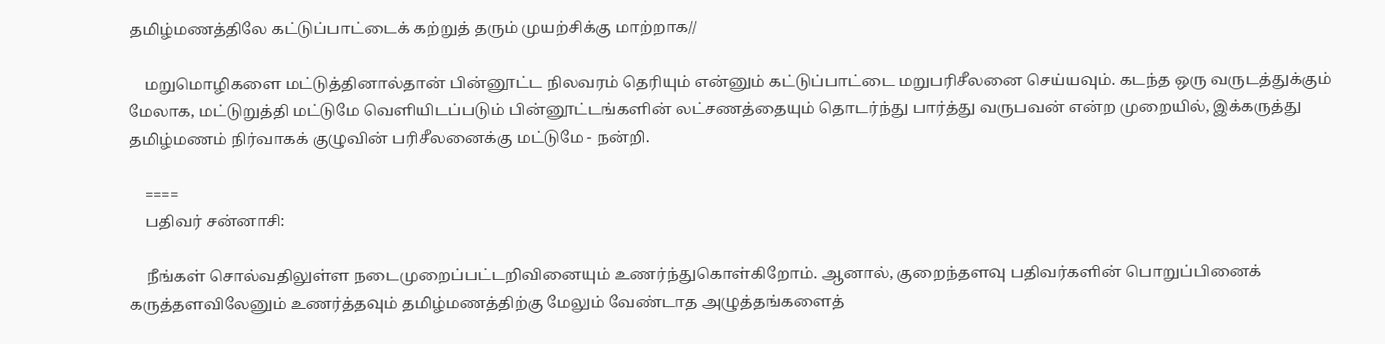தமிழ்மணத்திலே கட்டுப்பாட்டைக் கற்றுத் தரும் முயற்சிக்கு மாற்றாக//

    மறுமொழிகளை மட்டுத்தினால்தான் பின்னூட்ட நிலவரம் தெரியும் என்னும் கட்டுப்பாட்டை மறுபரிசீலனை செய்யவும். கடந்த ஒரு வருடத்துக்கும் மேலாக, மட்டுறுத்தி மட்டுமே வெளியிடப்படும் பின்னூட்டங்களின் லட்சணத்தையும் தொடர்ந்து பார்த்து வருபவன் என்ற முறையில், இக்கருத்து தமிழ்மணம் நிர்வாகக் குழுவின் பரிசீலனைக்கு மட்டுமே - நன்றி.

    ====
    பதிவர் சன்னாசி:

    நீங்கள் சொல்வதிலுள்ள நடைமுறைப்பட்டறிவினையும் உணர்ந்துகொள்கிறோம். ஆனால், குறைந்தளவு பதிவர்களின் பொறுப்பினைக் கருத்தளவிலேனும் உணர்த்தவும் தமிழ்மணத்திற்கு மேலும் வேண்டாத அழுத்தங்களைத்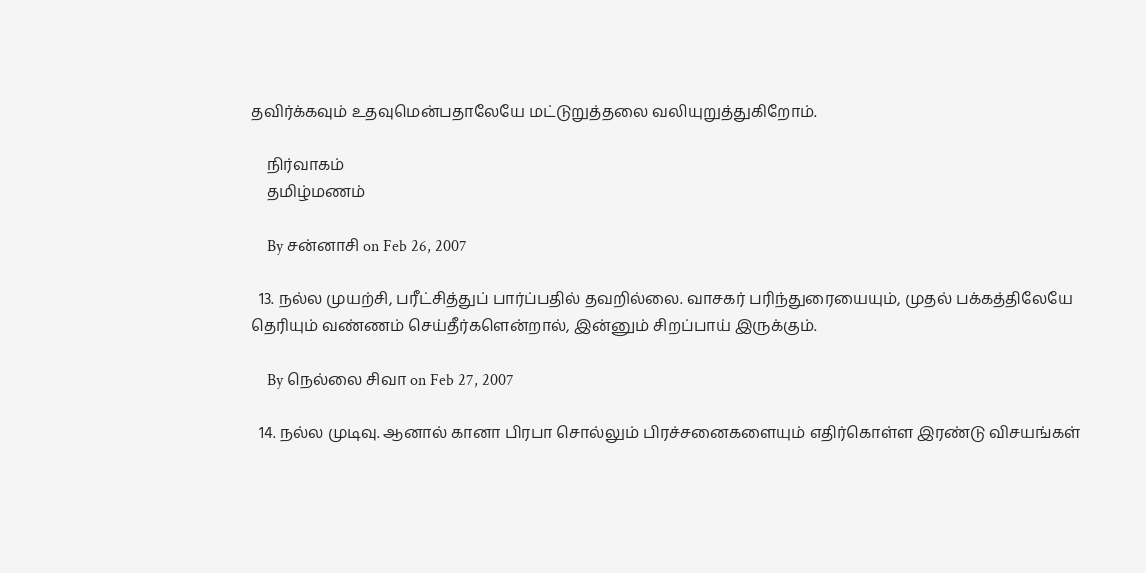தவிர்க்கவும் உதவுமென்பதாலேயே மட்டுறுத்தலை வலியுறுத்துகிறோம்.

    நிர்வாகம்
    தமிழ்மணம்

    By சன்னாசி on Feb 26, 2007

  13. நல்ல முயற்சி, பரீட்சித்துப் பார்ப்பதில் தவறில்லை. வாசகர் பரிந்துரையையும், முதல் பக்கத்திலேயே தெரியும் வண்ணம் செய்தீர்களென்றால், இன்னும் சிறப்பாய் இருக்கும்.

    By நெல்லை சிவா on Feb 27, 2007

  14. நல்ல முடிவு. ஆனால் கானா பிரபா சொல்லும் பிரச்சனைகளையும் எதிர்கொள்ள இரண்டு விசயங்கள்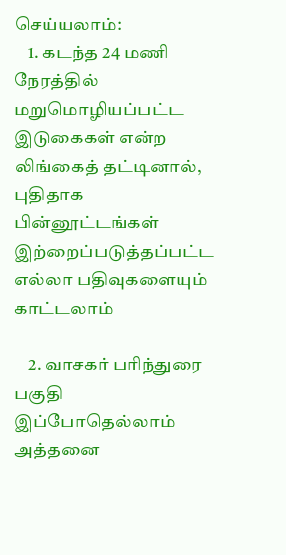செய்யலாம்:
    1. கடந்த 24 மணி நேரத்தில் மறுமொழியப்பட்ட இடுகைகள் என்ற லிங்கைத் தட்டினால், புதிதாக பின்னூட்டங்கள் இற்றைப்படுத்தப்பட்ட எல்லா பதிவுகளையும் காட்டலாம்

    2. வாசகர் பரிந்துரை பகுதி இப்போதெல்லாம் அத்தனை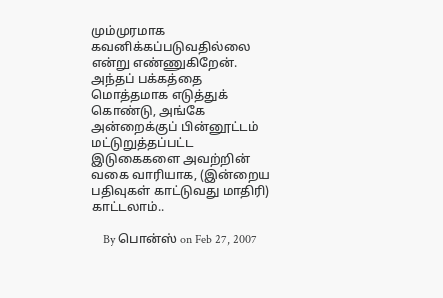மும்முரமாக கவனிக்கப்படுவதில்லை என்று எண்ணுகிறேன். அந்தப் பக்கத்தை மொத்தமாக எடுத்துக் கொண்டு, அங்கே அன்றைக்குப் பின்னூட்டம் மட்டுறுத்தப்பட்ட இடுகைகளை அவற்றின் வகை வாரியாக, (இன்றைய பதிவுகள் காட்டுவது மாதிரி) காட்டலாம்..

    By பொன்ஸ் on Feb 27, 2007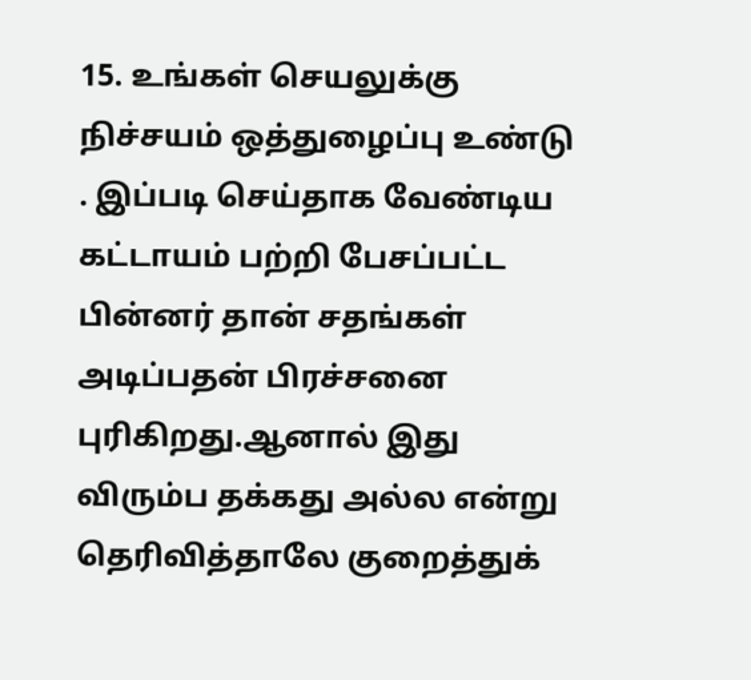15. உங்கள் செயலுக்கு நிச்சயம் ஒத்துழைப்பு உண்டு . இப்படி செய்தாக வேண்டிய கட்டாயம் பற்றி பேசப்பட்ட பின்னர் தான் சதங்கள் அடிப்பதன் பிரச்சனை புரிகிறது.ஆனால் இது விரும்ப தக்கது அல்ல என்று தெரிவித்தாலே குறைத்துக்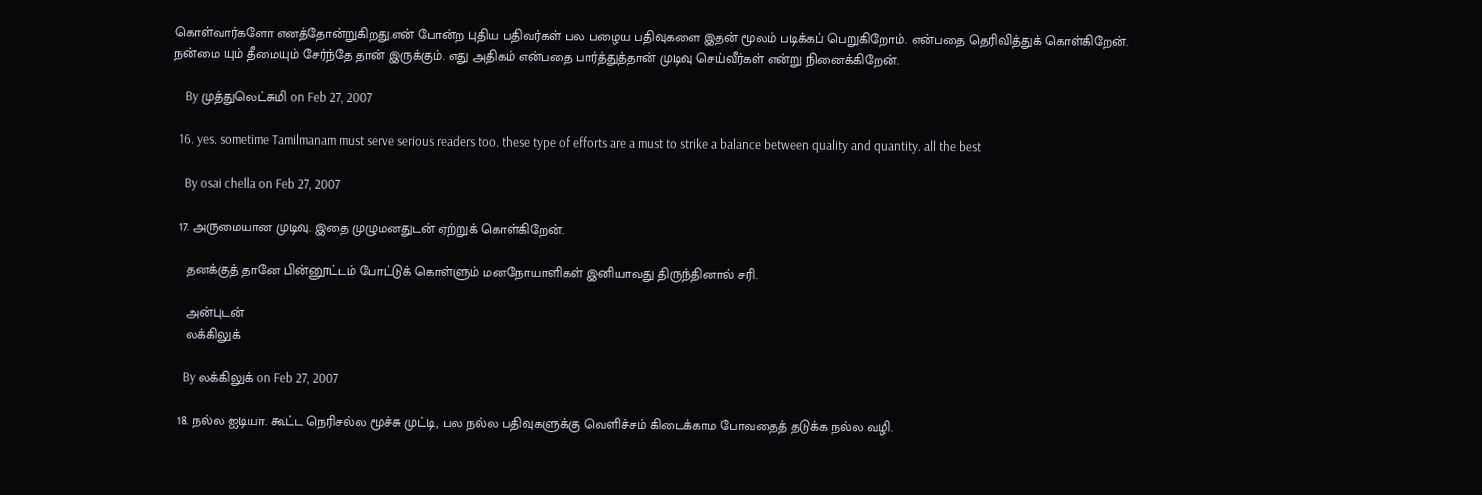கொள்வார்களோ எனத்தோன்றுகிறது.என் போன்ற புதிய பதிவர்கள் பல பழைய பதிவுகளை இதன் மூலம் படிக்கப் பெறுகிறோம். என்பதை தெரிவித்துக் கொள்கிறேன். நன்மை யும் தீமையும் சேர்ந்தே தான் இருக்கும். எது அதிகம் என்பதை பார்த்துத்தான் முடிவு செய்வீர்கள் என்று நினைக்கிறேன்.

    By முத்துலெட்சுமி on Feb 27, 2007

  16. yes. sometime Tamilmanam must serve serious readers too. these type of efforts are a must to strike a balance between quality and quantity. all the best

    By osai chella on Feb 27, 2007

  17. அருமையான முடிவு. இதை முழுமனதுடன் ஏற்றுக் கொள்கிறேன்.

    தனக்குத் தானே பின்னூட்டம் போட்டுக் கொள்ளும் மனநோயாளிகள் இனியாவது திருந்தினால் சரி.

    அன்புடன்
    லக்கிலுக்

    By லக்கிலுக் on Feb 27, 2007

  18. நல்ல ஐடியா. கூட்ட நெரிசல்ல மூச்சு முட்டி, பல நல்ல பதிவுகளுக்கு வெளிச்சம் கிடைக்காம போவதைத் தடுக்க நல்ல வழி.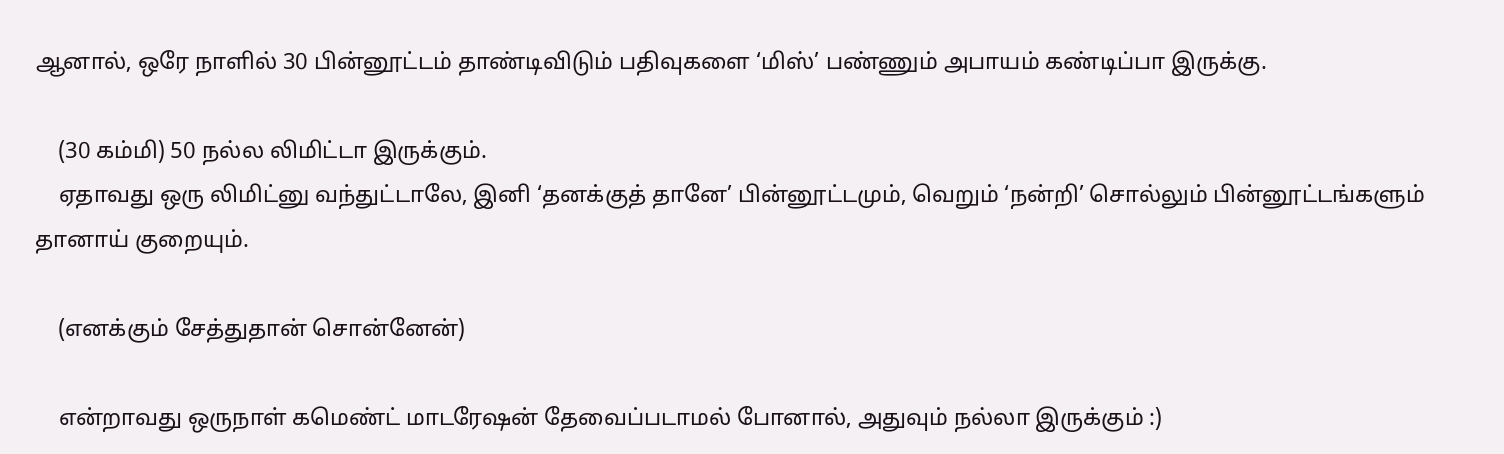ஆனால், ஒரே நாளில் 30 பின்னூட்டம் தாண்டிவிடும் பதிவுகளை ‘மிஸ்’ பண்ணும் அபாயம் கண்டிப்பா இருக்கு.

    (30 கம்மி) 50 நல்ல லிமிட்டா இருக்கும்.
    ஏதாவது ஒரு லிமிட்னு வந்துட்டாலே, இனி ‘தனக்குத் தானே’ பின்னூட்டமும், வெறும் ‘நன்றி’ சொல்லும் பின்னூட்டங்களும் தானாய் குறையும்.

    (எனக்கும் சேத்துதான் சொன்னேன்)

    என்றாவது ஒருநாள் கமெண்ட் மாடரேஷன் தேவைப்படாமல் போனால், அதுவும் நல்லா இருக்கும் :)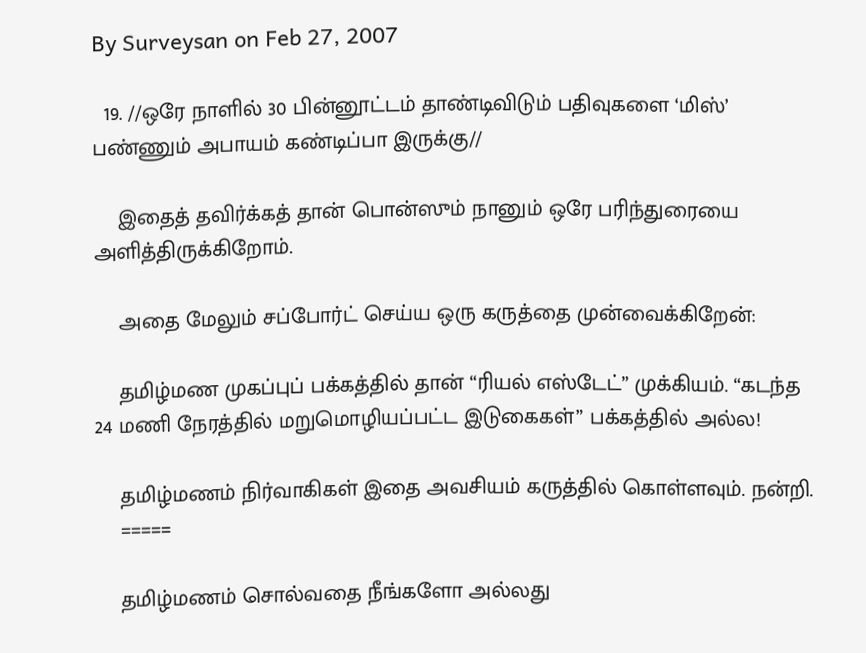By Surveysan on Feb 27, 2007

  19. //ஒரே நாளில் 30 பின்னூட்டம் தாண்டிவிடும் பதிவுகளை ‘மிஸ்’ பண்ணும் அபாயம் கண்டிப்பா இருக்கு//

    இதைத் தவிர்க்கத் தான் பொன்ஸும் நானும் ஒரே பரிந்துரையை அளித்திருக்கிறோம்.

    அதை மேலும் சப்போர்ட் செய்ய ஒரு கருத்தை முன்வைக்கிறேன்:

    தமிழ்மண முகப்புப் பக்கத்தில் தான் “ரியல் எஸ்டேட்” முக்கியம். “கடந்த 24 மணி நேரத்தில் மறுமொழியப்பட்ட இடுகைகள்” பக்கத்தில் அல்ல!

    தமிழ்மணம் நிர்வாகிகள் இதை அவசியம் கருத்தில் கொள்ளவும். நன்றி.
    =====

    தமிழ்மணம் சொல்வதை நீங்களோ அல்லது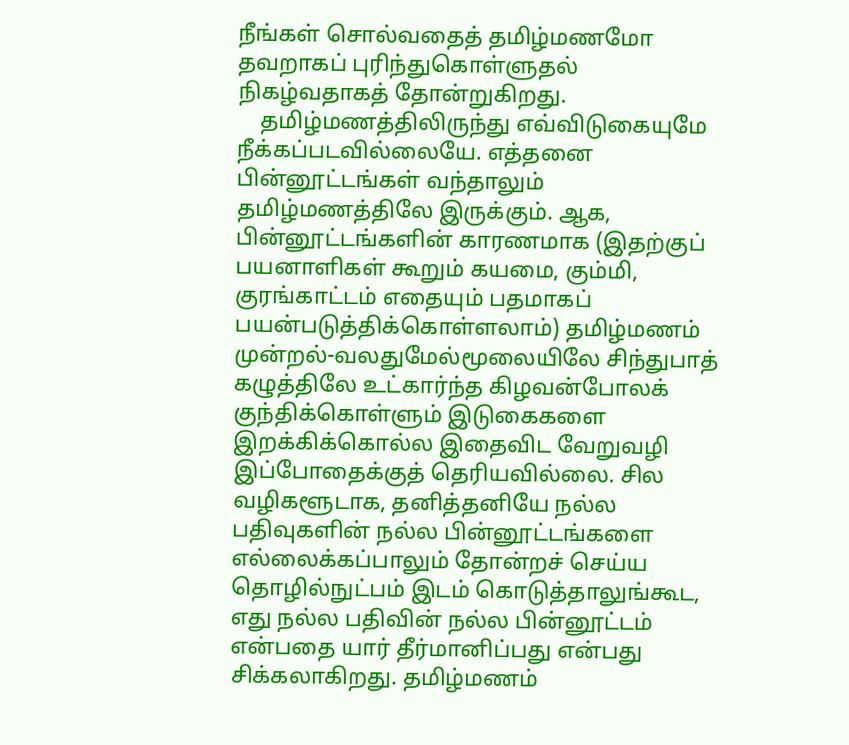நீங்கள் சொல்வதைத் தமிழ்மணமோ தவறாகப் புரிந்துகொள்ளுதல் நிகழ்வதாகத் தோன்றுகிறது.
    தமிழ்மணத்திலிருந்து எவ்விடுகையுமே நீக்கப்படவில்லையே. எத்தனை பின்னூட்டங்கள் வந்தாலும் தமிழ்மணத்திலே இருக்கும். ஆக, பின்னூட்டங்களின் காரணமாக (இதற்குப் பயனாளிகள் கூறும் கயமை, கும்மி, குரங்காட்டம் எதையும் பதமாகப் பயன்படுத்திக்கொள்ளலாம்) தமிழ்மணம் முன்றல்-வலதுமேல்மூலையிலே சிந்துபாத் கழுத்திலே உட்கார்ந்த கிழவன்போலக் குந்திக்கொள்ளும் இடுகைகளை இறக்கிக்கொல்ல இதைவிட வேறுவழி இப்போதைக்குத் தெரியவில்லை. சில வழிகளூடாக, தனித்தனியே நல்ல பதிவுகளின் நல்ல பின்னூட்டங்களை எல்லைக்கப்பாலும் தோன்றச் செய்ய தொழில்நுட்பம் இடம் கொடுத்தாலுங்கூட, எது நல்ல பதிவின் நல்ல பின்னூட்டம் என்பதை யார் தீர்மானிப்பது என்பது சிக்கலாகிறது. தமிழ்மணம்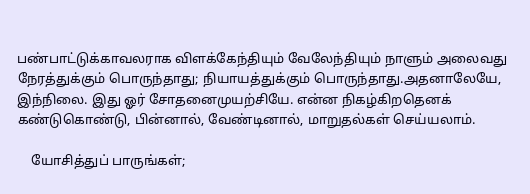பண்பாட்டுக்காவலராக விளக்கேந்தியும் வேலேந்தியும் நாளும் அலைவது நேரத்துக்கும் பொருந்தாது; நியாயத்துக்கும் பொருந்தாது.அதனாலேயே, இந்நிலை. இது ஓர் சோதனைமுயற்சியே. என்ன நிகழ்கிறதெனக் கண்டுகொண்டு, பின்னால், வேண்டினால், மாறுதல்கள் செய்யலாம்.

    யோசித்துப் பாருங்கள்;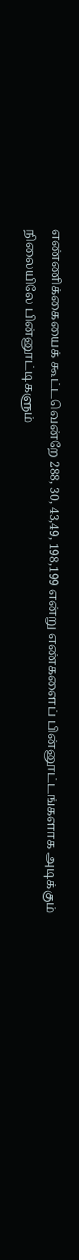எண்ணிக்கையைக் கூட்டவென்றே 288, 30, 43,49, 198,199 என்று எண்களைப் பின்னூட்டங்களாக அடிக்கும் நிலையிலே பின்னூட்டிகளும்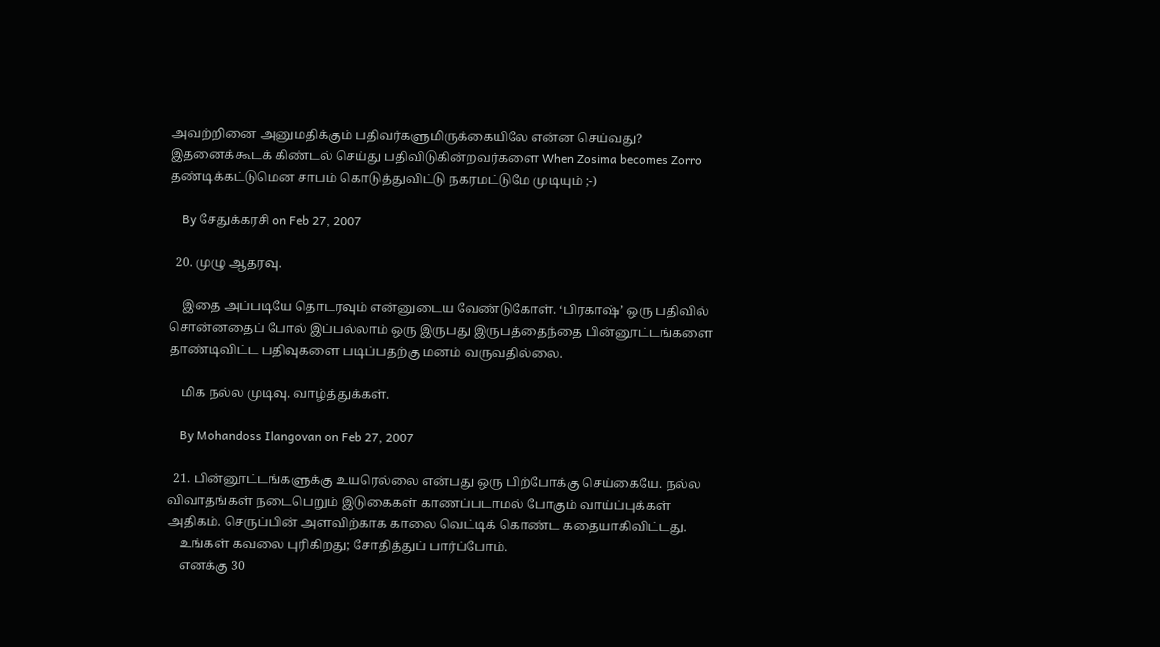அவற்றினை அனுமதிக்கும் பதிவர்களுமிருக்கையிலே என்ன செய்வது? இதனைக்கூடக் கிண்டல் செய்து பதிவிடுகின்றவர்களை When Zosima becomes Zorro தண்டிக்கட்டுமென சாபம் கொடுத்துவிட்டு நகரமட்டுமே முடியும் ;-)

    By சேதுக்கரசி on Feb 27, 2007

  20. முழு ஆதரவு.

    இதை அப்படியே தொடரவும் என்னுடைய வேண்டுகோள். ‘பிரகாஷ்’ ஒரு பதிவில் சொன்னதைப் போல் இப்பல்லாம் ஒரு இருபது இருபத்தைந்தை பின்னூட்டங்களை தாண்டிவிட்ட பதிவுகளை படிப்பதற்கு மனம் வருவதில்லை.

    மிக நல்ல முடிவு. வாழ்த்துக்கள்.

    By Mohandoss Ilangovan on Feb 27, 2007

  21. பின்னூட்டங்களுக்கு உயரெல்லை என்பது ஒரு பிற்போக்கு செய்கையே. நல்ல விவாதங்கள் நடைபெறும் இடுகைகள் காணப்படாமல் போகும் வாய்ப்புக்கள் அதிகம். செருப்பின் அளவிற்காக காலை வெட்டிக் கொண்ட கதையாகிவிட்டது.
    உங்கள் கவலை புரிகிறது; சோதித்துப் பார்ப்போம்.
    எனக்கு 30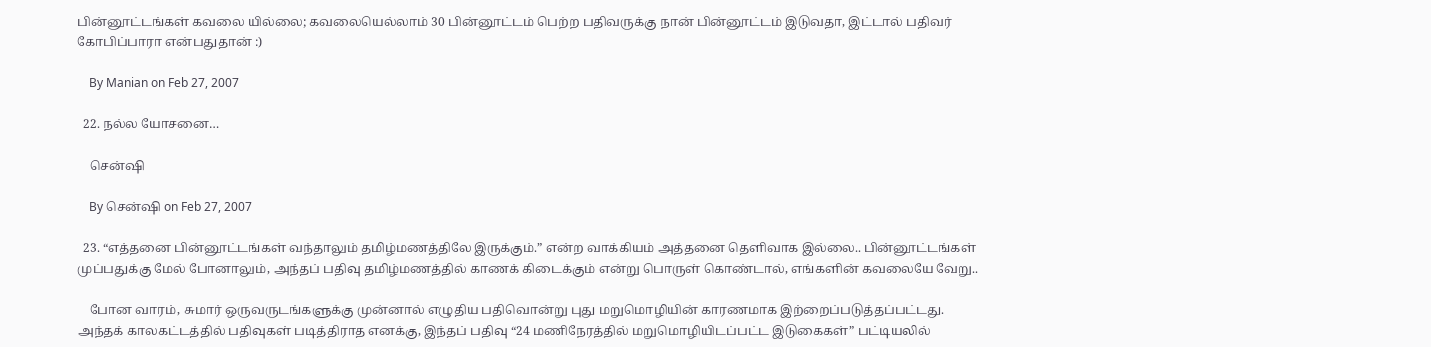பின்னூட்டங்கள் கவலை யில்லை; கவலையெல்லாம் 30 பின்னூட்டம் பெற்ற பதிவருக்கு நான் பின்னூட்டம் இடுவதா, இட்டால் பதிவர் கோபிப்பாரா என்பதுதான் :)

    By Manian on Feb 27, 2007

  22. நல்ல யோசனை…

    சென்ஷி

    By சென்ஷி on Feb 27, 2007

  23. “எத்தனை பின்னூட்டங்கள் வந்தாலும் தமிழ்மணத்திலே இருக்கும்.” என்ற வாக்கியம் அத்தனை தெளிவாக இல்லை.. பின்னூட்டங்கள் முப்பதுக்கு மேல் போனாலும், அந்தப் பதிவு தமிழ்மணத்தில் காணக் கிடைக்கும் என்று பொருள் கொண்டால், எங்களின் கவலையே வேறு..

    போன வாரம், சுமார் ஒருவருடங்களுக்கு முன்னால் எழுதிய பதிவொன்று புது மறுமொழியின் காரணமாக இற்றைப்படுத்தப்பட்டது. அந்தக் காலகட்டத்தில் பதிவுகள் படித்திராத எனக்கு, இந்தப் பதிவு “24 மணிநேரத்தில் மறுமொழியிடப்பட்ட இடுகைகள்” பட்டியலில்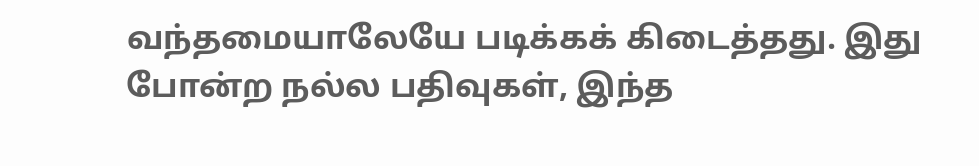வந்தமையாலேயே படிக்கக் கிடைத்தது. இது போன்ற நல்ல பதிவுகள், இந்த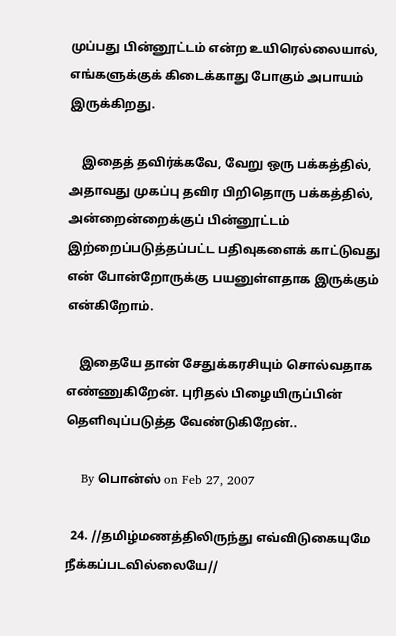முப்பது பின்னூட்டம் என்ற உயிரெல்லையால், எங்களுக்குக் கிடைக்காது போகும் அபாயம் இருக்கிறது.

    இதைத் தவிர்க்கவே, வேறு ஒரு பக்கத்தில், அதாவது முகப்பு தவிர பிறிதொரு பக்கத்தில், அன்றைன்றைக்குப் பின்னூட்டம் இற்றைப்படுத்தப்பட்ட பதிவுகளைக் காட்டுவது என் போன்றோருக்கு பயனுள்ளதாக இருக்கும் என்கிறோம்.

    இதையே தான் சேதுக்கரசியும் சொல்வதாக எண்ணுகிறேன். புரிதல் பிழையிருப்பின் தெளிவுப்படுத்த வேண்டுகிறேன்..

    By பொன்ஸ் on Feb 27, 2007

  24. //தமிழ்மணத்திலிருந்து எவ்விடுகையுமே நீக்கப்படவில்லையே//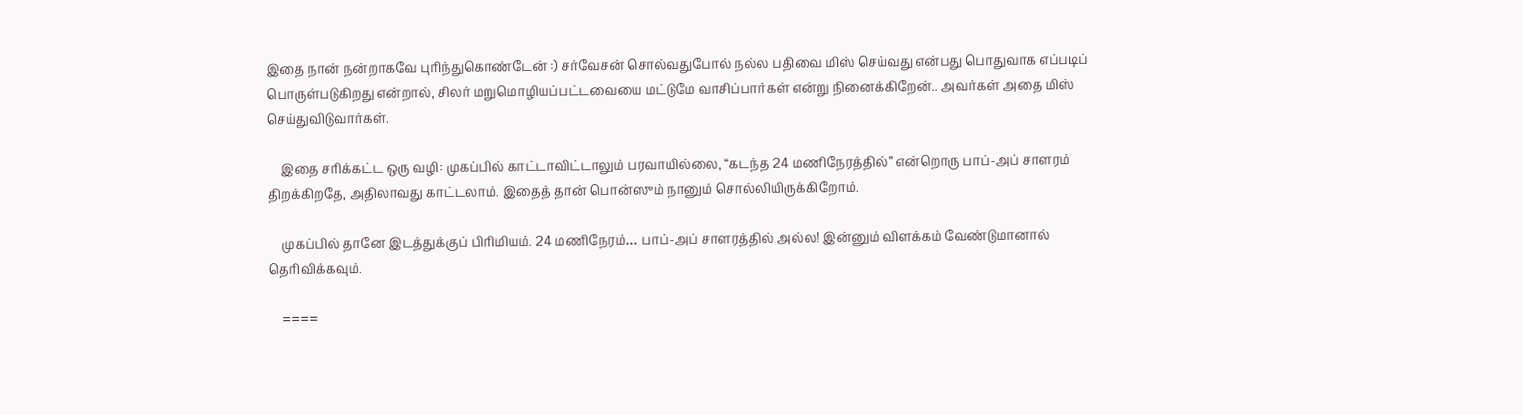இதை நான் நன்றாகவே புரிந்துகொண்டேன் :) சர்வேசன் சொல்வதுபோல் நல்ல பதிவை மிஸ் செய்வது என்பது பொதுவாக எப்படிப் பொருள்படுகிறது என்றால், சிலர் மறுமொழியப்பட்டவையை மட்டுமே வாசிப்பார்கள் என்று நினைக்கிறேன்.. அவர்கள் அதை மிஸ் செய்துவிடுவார்கள்.

    இதை சரிக்கட்ட ஒரு வழி: முகப்பில் காட்டாவிட்டாலும் பரவாயில்லை, “கடந்த 24 மணிநேரத்தில்” என்றொரு பாப்-அப் சாளரம் திறக்கிறதே, அதிலாவது காட்டலாம். இதைத் தான் பொன்ஸும் நானும் சொல்லியிருக்கிறோம்.

    முகப்பில் தானே இடத்துக்குப் பிரிமியம். 24 மணிநேரம்… பாப்-அப் சாளரத்தில் அல்ல! இன்னும் விளக்கம் வேண்டுமானால் தெரிவிக்கவும்.

    ====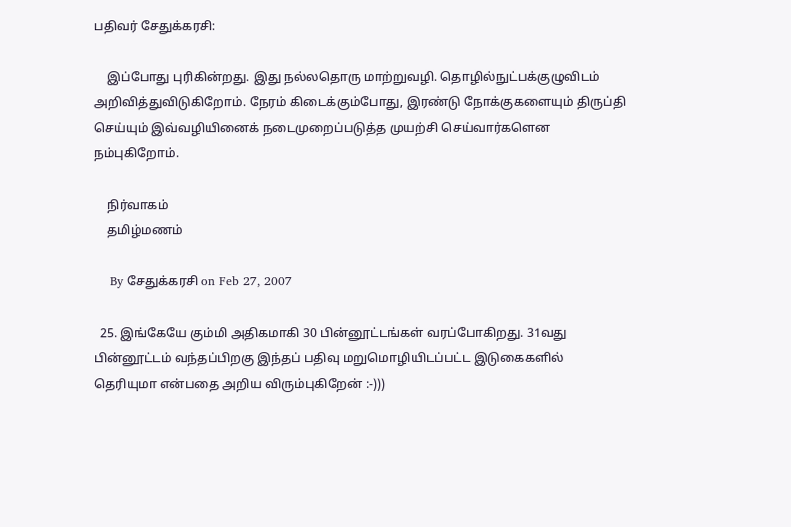பதிவர் சேதுக்கரசி:

    இப்போது புரிகின்றது. இது நல்லதொரு மாற்றுவழி. தொழில்நுட்பக்குழுவிடம் அறிவித்துவிடுகிறோம். நேரம் கிடைக்கும்போது, இரண்டு நோக்குகளையும் திருப்தி செய்யும் இவ்வழியினைக் நடைமுறைப்படுத்த முயற்சி செய்வார்களென நம்புகிறோம்.

    நிர்வாகம்
    தமிழ்மணம்

    By சேதுக்கரசி on Feb 27, 2007

  25. இங்கேயே கும்மி அதிகமாகி 30 பின்னூட்டங்கள் வரப்போகிறது. 31வது பின்னூட்டம் வந்தப்பிறகு இந்தப் பதிவு மறுமொழியிடப்பட்ட இடுகைகளில் தெரியுமா என்பதை அறிய விரும்புகிறேன் :-)))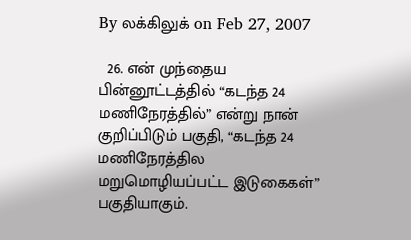By லக்கிலுக் on Feb 27, 2007

  26. என் முந்தைய பின்னூட்டத்தில் “கடந்த 24 மணிநேரத்தில்” என்று நான் குறிப்பிடும் பகுதி, “கடந்த 24 மணிநேரத்தில மறுமொழியப்பட்ட இடுகைகள்” பகுதியாகும்.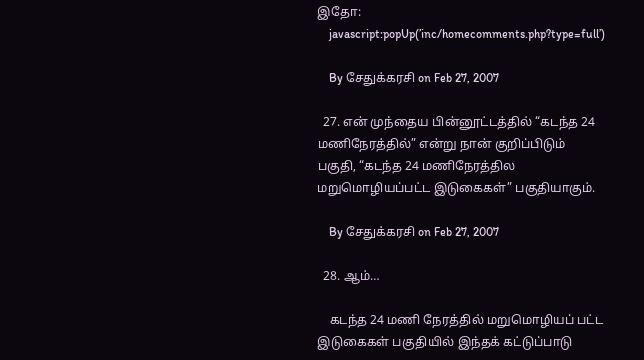இதோ:
    javascript:popUp(’inc/homecomments.php?type=full’)

    By சேதுக்கரசி on Feb 27, 2007

  27. என் முந்தைய பின்னூட்டத்தில் “கடந்த 24 மணிநேரத்தில்” என்று நான் குறிப்பிடும் பகுதி, “கடந்த 24 மணிநேரத்தில மறுமொழியப்பட்ட இடுகைகள்” பகுதியாகும்.

    By சேதுக்கரசி on Feb 27, 2007

  28. ஆம்…

    கடந்த 24 மணி நேரத்தில் மறுமொழியப் பட்ட இடுகைகள் பகுதியில் இந்தக் கட்டுப்பாடு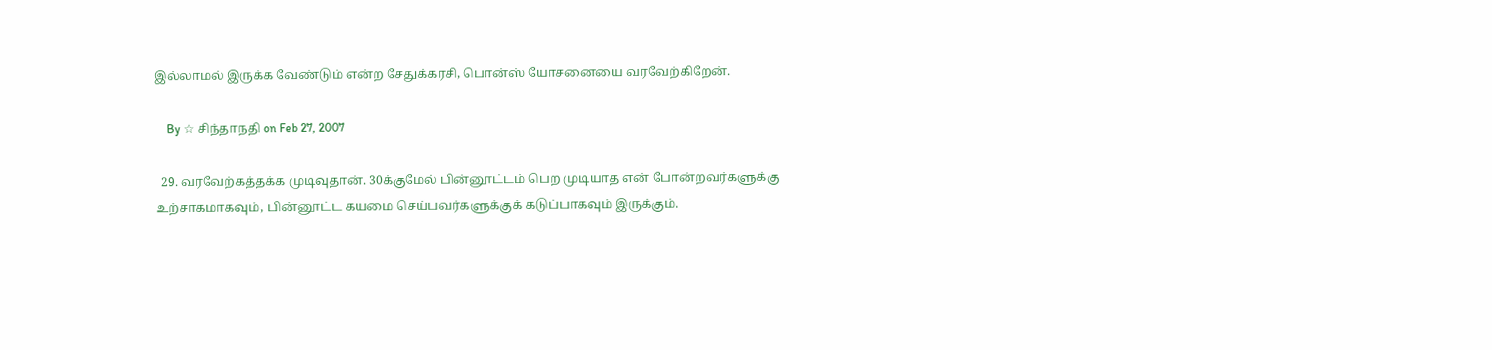இல்லாமல் இருக்க வேண்டும் என்ற சேதுக்கரசி, பொன்ஸ் யோசனையை வரவேற்கிறேன்.

    By ☆ சிந்தாநதி on Feb 27, 2007

  29. வரவேற்கத்தக்க முடிவுதான். 30க்குமேல் பின்னூட்டம் பெற முடியாத என் போன்றவர்களுக்கு உற்சாகமாகவும், பின்னூட்ட கயமை செய்பவர்களுக்குக் கடுப்பாகவும் இருக்கும்.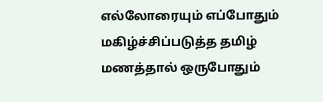எல்லோரையும் எப்போதும் மகிழ்ச்சிப்படுத்த தமிழ் மணத்தால் ஒருபோதும்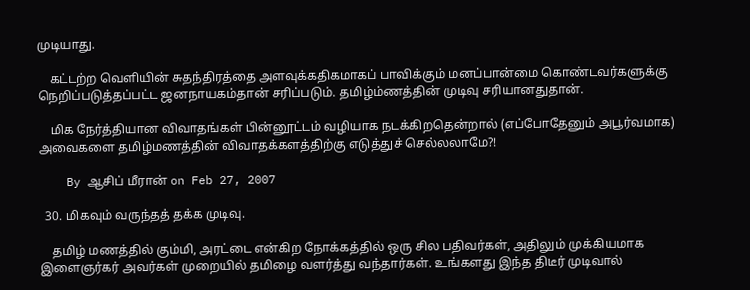முடியாது.

    கட்டற்ற வெளியின் சுதந்திரத்தை அளவுக்கதிகமாகப் பாவிக்கும் மனப்பான்மை கொண்டவர்களுக்கு நெறிப்படுத்தப்பட்ட ஜனநாயகம்தான் சரிப்படும். தமிழ்ம்ணத்தின் முடிவு சரியானதுதான்.

    மிக நேர்த்தியான விவாதங்கள் பின்னூட்டம் வழியாக நடக்கிறதென்றால் (எப்போதேனும் அபூர்வமாக) அவைகளை தமிழ்மணத்தின் விவாதக்களத்திற்கு எடுத்துச் செல்லலாமே?!

    By ஆசிப் மீரான் on Feb 27, 2007

  30. மிகவும் வருந்தத் தக்க முடிவு.

    தமிழ் மணத்தில் கும்மி, அரட்டை என்கிற நோக்கத்தில் ஒரு சில பதிவர்கள், அதிலும் முக்கியமாக இளைஞர்கர் அவர்கள் முறையில் தமிழை வளர்த்து வந்தார்கள். உங்களது இந்த திடீர் முடிவால்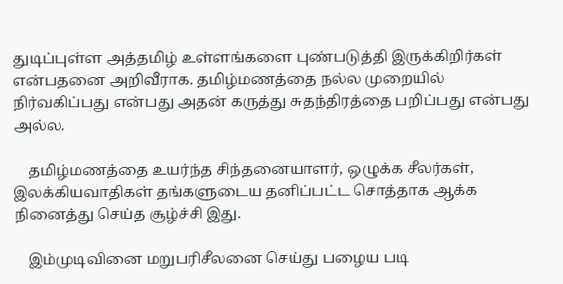துடிப்புள்ள அத்தமிழ் உள்ளங்களை புண்படுத்தி இருக்கிறிர்கள் என்பதனை அறிவீராக. தமிழ்மணத்தை நல்ல முறையில் நிர்வகிப்பது என்பது அதன் கருத்து சுதந்திரத்தை பறிப்பது என்பது அல்ல.

    தமிழ்மணத்தை உயர்ந்த சிந்தனையாளர், ஒழுக்க சீலர்கள், இலக்கியவாதிகள் தங்களுடைய தனிப்பட்ட சொத்தாக ஆக்க நினைத்து செய்த சூழ்ச்சி இது.

    இம்முடிவினை மறுபரிசீலனை செய்து பழைய படி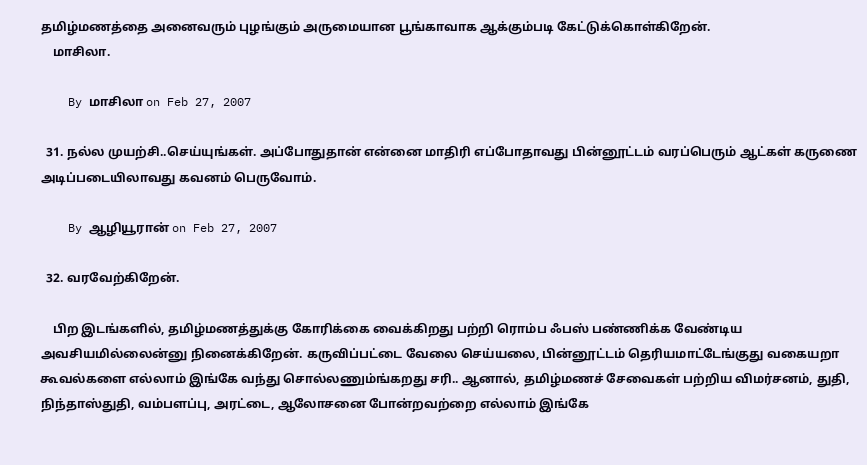தமிழ்மணத்தை அனைவரும் புழங்கும் அருமையான பூங்காவாக ஆக்கும்படி கேட்டுக்கொள்கிறேன்.
    மாசிலா.

    By மாசிலா on Feb 27, 2007

  31. நல்ல முயற்சி..செய்யுங்கள். அப்போதுதான் என்னை மாதிரி எப்போதாவது பின்னூட்டம் வரப்பெரும் ஆட்கள் கருணை அடிப்படையிலாவது கவனம் பெருவோம்.

    By ஆழியூரான் on Feb 27, 2007

  32. வரவேற்கிறேன்.

    பிற இடங்களில், தமிழ்மணத்துக்கு கோரிக்கை வைக்கிறது பற்றி ரொம்ப ஃபஸ் பண்ணிக்க வேண்டிய அவசியமில்லைன்னு நினைக்கிறேன். கருவிப்பட்டை வேலை செய்யலை, பின்னூட்டம் தெரியமாட்டேங்குது வகையறா கூவல்களை எல்லாம் இங்கே வந்து சொல்லணும்ங்கறது சரி.. ஆனால், தமிழ்மணச் சேவைகள் பற்றிய விமர்சனம், துதி, நிந்தாஸ்துதி, வம்பளப்பு, அரட்டை, ஆலோசனை போன்றவற்றை எல்லாம் இங்கே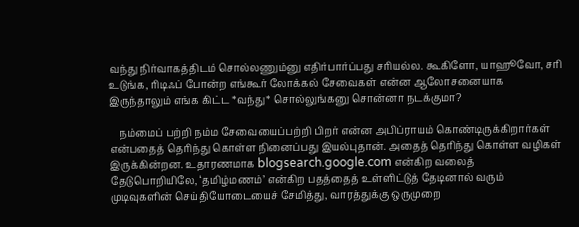வந்து நிர்வாகத்திடம் சொல்லணும்னு எதிர்பார்ப்பது சரியல்ல. கூகிளோ, யாஹூவோ, சரி உடுங்க, ரிடிஃப் போன்ற எங்கூர் லோக்கல் சேவைகள் என்ன ஆலோசனையாக இருந்தாலும் எங்க கிட்ட *வந்து* சொல்லுங்கனு சொன்னா நடக்குமா?

    நம்மைப் பற்றி நம்ம சேவையைப்பற்றி பிறர் என்ன அபிப்ராயம் கொண்டிருக்கிறார்கள் என்பதைத் தெரிந்து கொள்ள நினைப்பது இயல்புதான். அதைத் தெரிந்து கொள்ள வழிகள் இருக்கின்றன. உதாரணமாக blogsearch.google.com என்கிற வலைத் தேடுபொறியிலே, ‘தமிழ்மணம்’ என்கிற பதத்தைத் உள்ளிட்டுத் தேடினால் வரும் முடிவுகளின் செய்தியோடையைச் சேமித்து, வாரத்துக்கு ஒருமுறை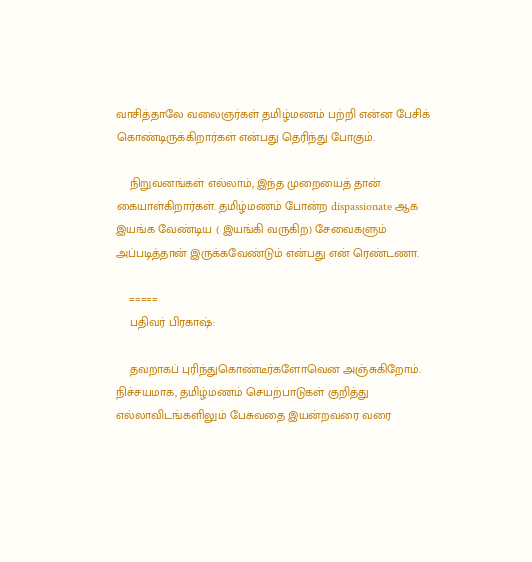வாசித்தாலே வலைஞர்கள் தமிழ்மணம் பற்றி என்ன பேசிக் கொண்டிருக்கிறார்கள் என்பது தெரிந்து போகும்.

    நிறுவனங்கள் எல்லாம், இந்த முறையைத் தான் கையாள்கிறார்கள். தமிழ்மணம் போன்ற dispassionate ஆக இயங்க வேண்டிய ( இயங்கி வருகிற) சேவைகளும் அப்படித்தான் இருக்கவேண்டும் என்பது என் ரெண்டணா.

    =====
    பதிவர் பிரகாஷ்:

    தவறாகப் புரிந்துகொண்டீர்களோவென அஞ்சுகிறோம். நிச்சயமாக, தமிழ்மணம் செயற்பாடுகள் குறித்து எல்லாவிடங்களிலும் பேசுவதை இயன்றவரை வரை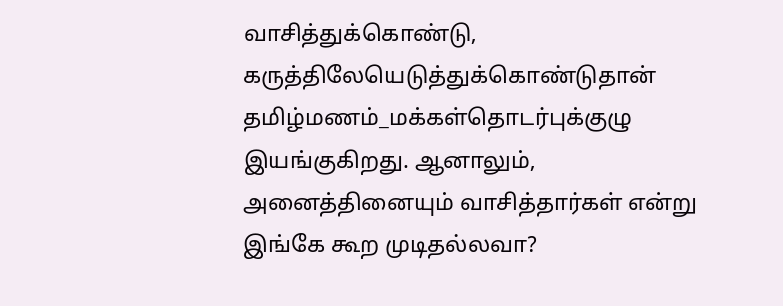வாசித்துக்கொண்டு, கருத்திலேயெடுத்துக்கொண்டுதான் தமிழ்மணம்_மக்கள்தொடர்புக்குழு இயங்குகிறது. ஆனாலும், அனைத்தினையும் வாசித்தார்கள் என்று இங்கே கூற முடிதல்லவா?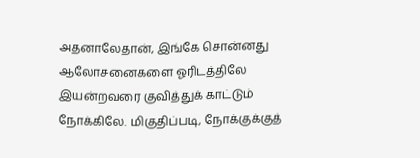அதனாலேதான், இங்கே சொன்னது ஆலோசனைகளை ஓரிடத்திலே இயன்றவரை குவித்துக் காட்டும் நோக்கிலே. மிகுதிப்படி, நோக்குக்குத்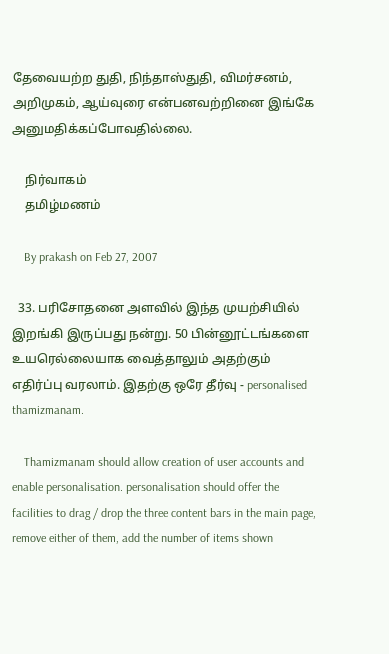தேவையற்ற துதி, நிந்தாஸ்துதி, விமர்சனம், அறிமுகம், ஆய்வுரை என்பனவற்றினை இங்கே அனுமதிக்கப்போவதில்லை.

    நிர்வாகம்
    தமிழ்மணம்

    By prakash on Feb 27, 2007

  33. பரிசோதனை அளவில் இந்த முயற்சியில் இறங்கி இருப்பது நன்று. 50 பின்னூட்டங்களை உயரெல்லையாக வைத்தாலும் அதற்கும் எதிர்ப்பு வரலாம். இதற்கு ஒரே தீர்வு - personalised thamizmanam.

    Thamizmanam should allow creation of user accounts and enable personalisation. personalisation should offer the facilities to drag / drop the three content bars in the main page, remove either of them, add the number of items shown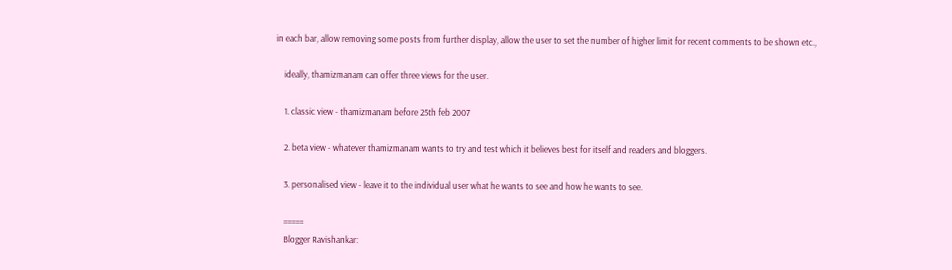in each bar, allow removing some posts from further display, allow the user to set the number of higher limit for recent comments to be shown etc.,

    ideally, thamizmanam can offer three views for the user.

    1. classic view - thamizmanam before 25th feb 2007

    2. beta view - whatever thamizmanam wants to try and test which it believes best for itself and readers and bloggers.

    3. personalised view - leave it to the individual user what he wants to see and how he wants to see.

    =====
    Blogger Ravishankar: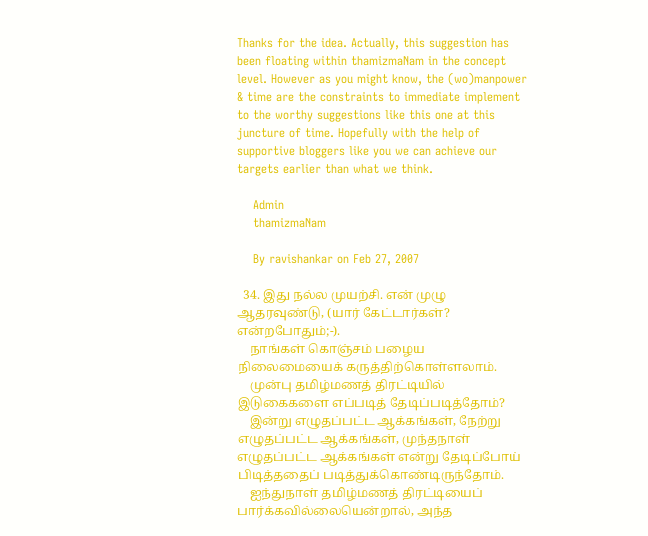Thanks for the idea. Actually, this suggestion has been floating within thamizmaNam in the concept level. However as you might know, the (wo)manpower & time are the constraints to immediate implement to the worthy suggestions like this one at this juncture of time. Hopefully with the help of supportive bloggers like you we can achieve our targets earlier than what we think.

    Admin
    thamizmaNam

    By ravishankar on Feb 27, 2007

  34. இது நல்ல முயற்சி. என் முழு ஆதரவுண்டு, (யார் கேட்டார்கள்? என்றபோதும்;-).
    நாங்கள் கொஞ்சம் பழைய நிலைமையைக் கருத்திற்கொள்ளலாம்.
    முன்பு தமிழ்மணத் திரட்டியில் இடுகைகளை எப்படித் தேடிப்படித்தோம்?
    இன்று எழுதப்பட்ட ஆக்கங்கள், நேற்று எழுதப்பட்ட ஆக்கங்கள், முந்தநாள் எழுதப்பட்ட ஆக்கங்கள் என்று தேடிப்போய் பிடித்ததைப் படித்துக்கொண்டிருந்தோம்.
    ஐந்துநாள் தமிழ்மணத் திரட்டியைப் பார்க்கவில்லையென்றால், அந்த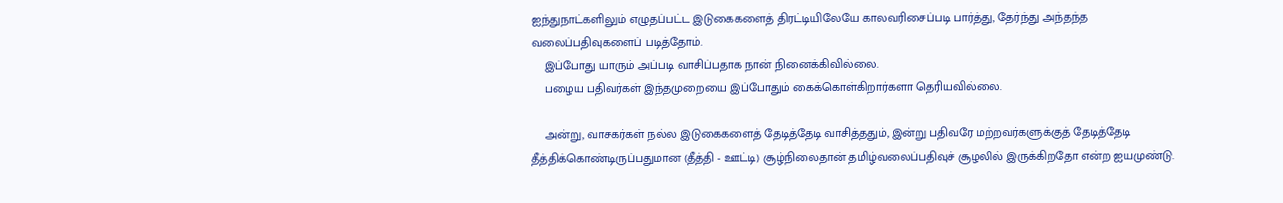ஐந்துநாட்களிலும் எழுதப்பட்ட இடுகைகளைத் திரட்டியிலேயே காலவரிசைப்படி பார்த்து, தேர்ந்து அந்தந்த வலைப்பதிவுகளைப் படித்தோம்.
    இப்போது யாரும் அப்படி வாசிப்பதாக நான் நினைக்கிவில்லை.
    பழைய பதிவர்கள் இந்தமுறையை இப்போதும் கைக்கொள்கிறார்களா தெரியவில்லை.

    அன்று, வாசகர்கள் நல்ல இடுகைகளைத் தேடித்தேடி வாசித்ததும், இன்று பதிவரே மற்றவர்களுக்குத் தேடித்தேடி தீத்திக்கொண்டிருப்பதுமான (தீத்தி - ஊட்டி) சூழ்நிலைதான் தமிழ்வலைப்பதிவுச் சூழலில் இருக்கிறதோ என்ற ஐயமுண்டு.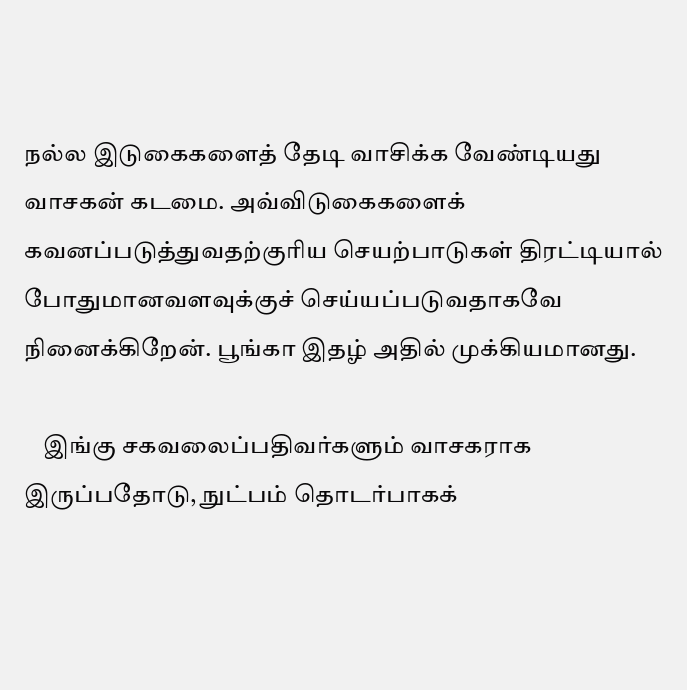நல்ல இடுகைகளைத் தேடி வாசிக்க வேண்டியது வாசகன் கடமை. அவ்விடுகைகளைக் கவனப்படுத்துவதற்குரிய செயற்பாடுகள் திரட்டியால் போதுமானவளவுக்குச் செய்யப்படுவதாகவே நினைக்கிறேன். பூங்கா இதழ் அதில் முக்கியமானது.

    இங்கு சகவலைப்பதிவர்களும் வாசகராக இருப்பதோடு, நுட்பம் தொடர்பாகக்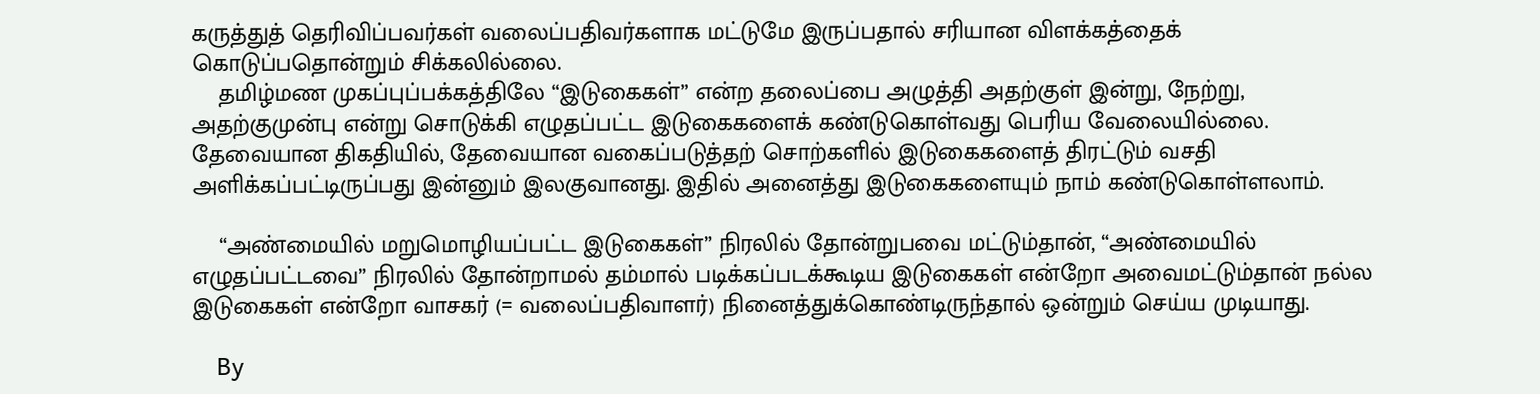கருத்துத் தெரிவிப்பவர்கள் வலைப்பதிவர்களாக மட்டுமே இருப்பதால் சரியான விளக்கத்தைக் கொடுப்பதொன்றும் சிக்கலில்லை.
    தமிழ்மண முகப்புப்பக்கத்திலே “இடுகைகள்” என்ற தலைப்பை அழுத்தி அதற்குள் இன்று, நேற்று, அதற்குமுன்பு என்று சொடுக்கி எழுதப்பட்ட இடுகைகளைக் கண்டுகொள்வது பெரிய வேலையில்லை. தேவையான திகதியில், தேவையான வகைப்படுத்தற் சொற்களில் இடுகைகளைத் திரட்டும் வசதி அளிக்கப்பட்டிருப்பது இன்னும் இலகுவானது. இதில் அனைத்து இடுகைகளையும் நாம் கண்டுகொள்ளலாம்.

    “அண்மையில் மறுமொழியப்பட்ட இடுகைகள்” நிரலில் தோன்றுபவை மட்டும்தான், “அண்மையில் எழுதப்பட்டவை” நிரலில் தோன்றாமல் தம்மால் படிக்கப்படக்கூடிய இடுகைகள் என்றோ அவைமட்டும்தான் நல்ல இடுகைகள் என்றோ வாசகர் (= வலைப்பதிவாளர்) நினைத்துக்கொண்டிருந்தால் ஒன்றும் செய்ய முடியாது.

    By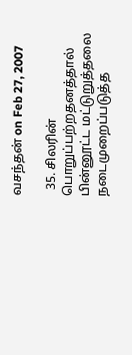வசந்தன் on Feb 27, 2007

  35. சிலரின் பொறுப்பற்றதனத்தால் பின்னூட்ட மட்டுறுத்தலை நடைமுறைப்படுத்த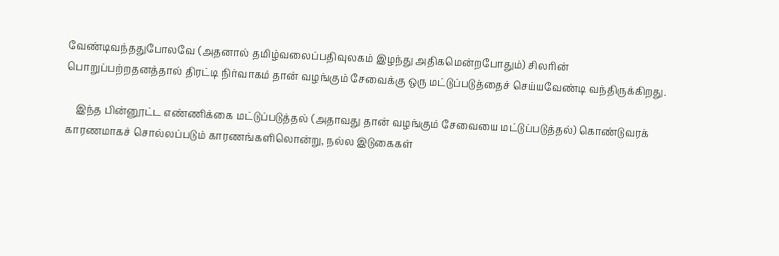வேண்டிவந்ததுபோலவே (அதனால் தமிழ்வலைப்பதிவுலகம் இழந்து அதிகமென்றபோதும்) சிலரின் பொறுப்பற்றதனத்தால் திரட்டி நிர்வாகம் தான் வழங்கும் சேவைக்கு ஒரு மட்டுப்படுத்தைச் செய்யவேண்டி வந்திருக்கிறது.

    இந்த பின்னூட்ட எண்ணிக்கை மட்டுப்படுத்தல் (அதாவது தான் வழங்கும் சேவையை மட்டுப்படுத்தல்) கொண்டுவரக் காரணமாகச் சொல்லப்படும் காரணங்களிலொன்று, நல்ல இடுகைகள்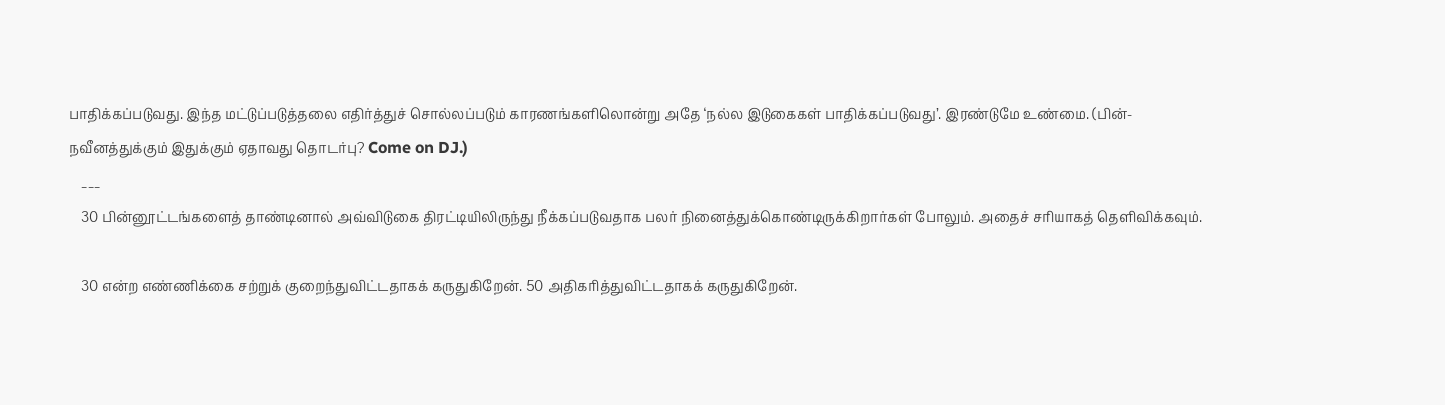பாதிக்கப்படுவது. இந்த மட்டுப்படுத்தலை எதிர்த்துச் சொல்லப்படும் காரணங்களிலொன்று அதே ‘நல்ல இடுகைகள் பாதிக்கப்படுவது’. இரண்டுமே உண்மை. (பின்-நவீனத்துக்கும் இதுக்கும் ஏதாவது தொடர்பு? Come on DJ.)
    ___
    30 பின்னூட்டங்களைத் தாண்டினால் அவ்விடுகை திரட்டியிலிருந்து நீக்கப்படுவதாக பலர் நினைத்துக்கொண்டிருக்கிறார்கள் போலும். அதைச் சரியாகத் தெளிவிக்கவும்.

    30 என்ற எண்ணிக்கை சற்றுக் குறைந்துவிட்டதாகக் கருதுகிறேன். 50 அதிகரித்துவிட்டதாகக் கருதுகிறேன்.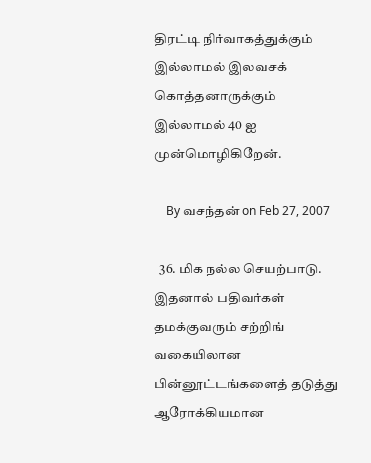திரட்டி நிர்வாகத்துக்கும் இல்லாமல் இலவசக் கொத்தனாருக்கும் இல்லாமல் 40 ஐ முன்மொழிகிறேன்.

    By வசந்தன் on Feb 27, 2007

  36. மிக நல்ல செயற்பாடு. இதனால் பதிவர்கள் தமக்குவரும் சற்றிங் வகையிலான பின்னூட்டங்களைத் தடுத்து ஆரோக்கியமான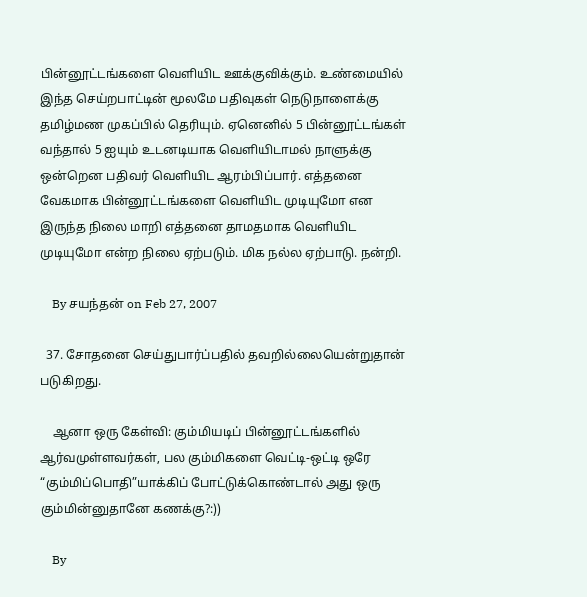பின்னூட்டங்களை வெளியிட ஊக்குவிக்கும். உண்மையில் இந்த செய்றபாட்டின் மூலமே பதிவுகள் நெடுநாளைக்கு தமிழ்மண முகப்பில் தெரியும். ஏனெனில் 5 பின்னூட்டங்கள் வந்தால் 5 ஐயும் உடனடியாக வெளியிடாமல் நாளுக்கு ஒன்றென பதிவர் வெளியிட ஆரம்பிப்பார். எத்தனை வேகமாக பின்னூட்டங்களை வெளியிட முடியுமோ என இருந்த நிலை மாறி எத்தனை தாமதமாக வெளியிட முடியுமோ என்ற நிலை ஏற்படும். மிக நல்ல ஏற்பாடு. நன்றி.

    By சயந்தன் on Feb 27, 2007

  37. சோதனை செய்துபார்ப்பதில் தவறில்லையென்றுதான் படுகிறது.

    ஆனா ஒரு கேள்வி: கும்மியடிப் பின்னூட்டங்களில் ஆர்வமுள்ளவர்கள், பல கும்மிகளை வெட்டி-ஒட்டி ஒரே “கும்மிப்பொதி”யாக்கிப் போட்டுக்கொண்டால் அது ஒரு கும்மின்னுதானே கணக்கு?:))

    By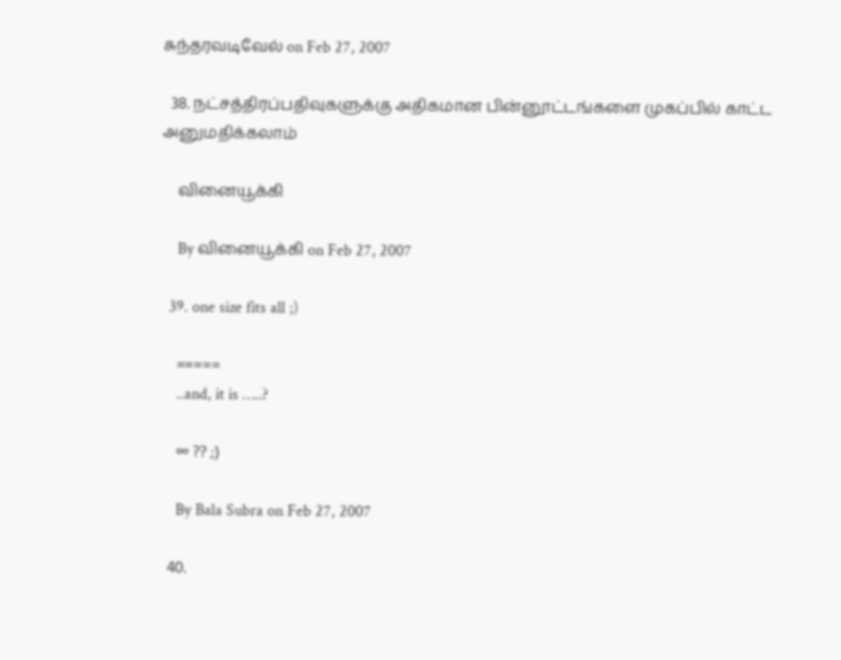சுந்தரவடிவேல் on Feb 27, 2007

  38. நட்சத்திரப்பதிவுகளுக்கு அதிகமான பின்னூட்டங்களை முகப்பில் காட்ட அனுமதிக்கலாம்

    வினையூக்கி

    By வினையூக்கி on Feb 27, 2007

  39. one size fits all ;)

    =====
    ..and, it is …..?

    ∞ ?? ;)

    By Bala Subra on Feb 27, 2007

  40.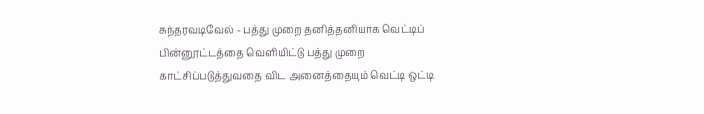சுந்தரவடிவேல் - பத்து முறை தனித்தனியாக வெட்டிப் பின்னூட்டத்தை வெளியிட்டு பத்து முறை காட்சிப்படுத்துவதை விட அனைத்தையும் வெட்டி ஒட்டி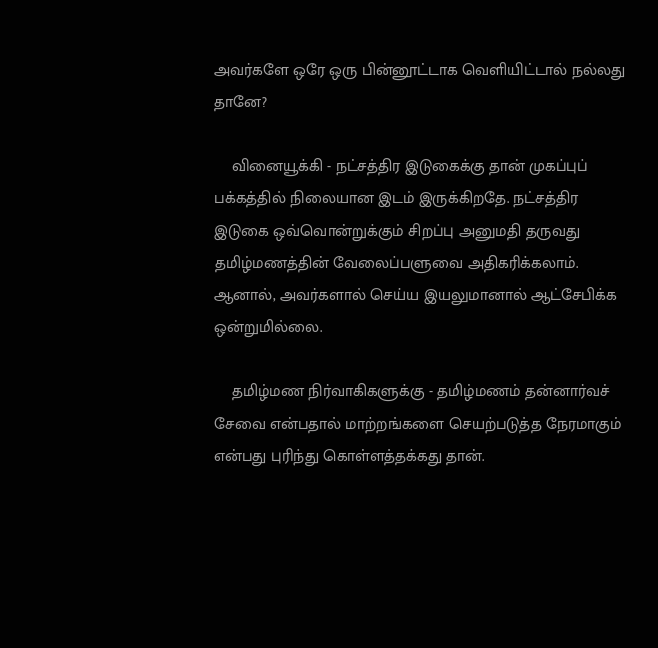அவர்களே ஒரே ஒரு பின்னூட்டாக வெளியிட்டால் நல்லது தானே?

    வினையூக்கி - நட்சத்திர இடுகைக்கு தான் முகப்புப் பக்கத்தில் நிலையான இடம் இருக்கிறதே. நட்சத்திர இடுகை ஒவ்வொன்றுக்கும் சிறப்பு அனுமதி தருவது தமிழ்மணத்தின் வேலைப்பளுவை அதிகரிக்கலாம். ஆனால், அவர்களால் செய்ய இயலுமானால் ஆட்சேபிக்க ஒன்றுமில்லை.

    தமிழ்மண நிர்வாகிகளுக்கு - தமிழ்மணம் தன்னார்வச் சேவை என்பதால் மாற்றங்களை செயற்படுத்த நேரமாகும் என்பது புரிந்து கொள்ளத்தக்கது தான்.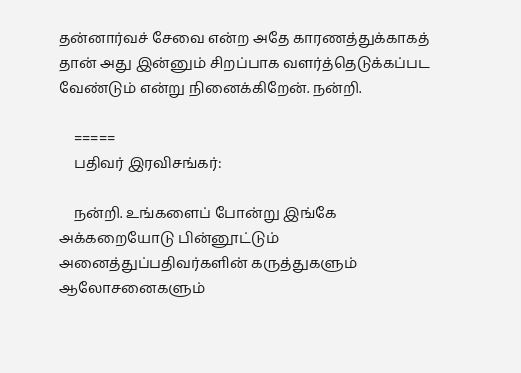தன்னார்வச் சேவை என்ற அதே காரணத்துக்காகத் தான் அது இன்னும் சிறப்பாக வளர்த்தெடுக்கப்பட வேண்டும் என்று நினைக்கிறேன். நன்றி.

    =====
    பதிவர் இரவிசங்கர்:

    நன்றி. உங்களைப் போன்று இங்கே அக்கறையோடு பின்னூட்டும் அனைத்துப்பதிவர்களின் கருத்துகளும் ஆலோசனைகளும்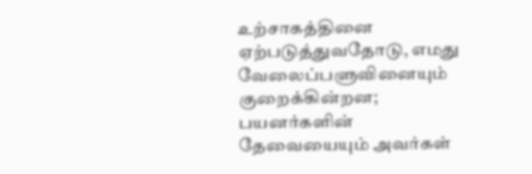உற்சாகத்தினை ஏற்படுத்துவதோடு, எமது வேலைப்பளுவினையும் குறைக்கின்றன; பயனர்களின் தேவையையும் அவர்கள்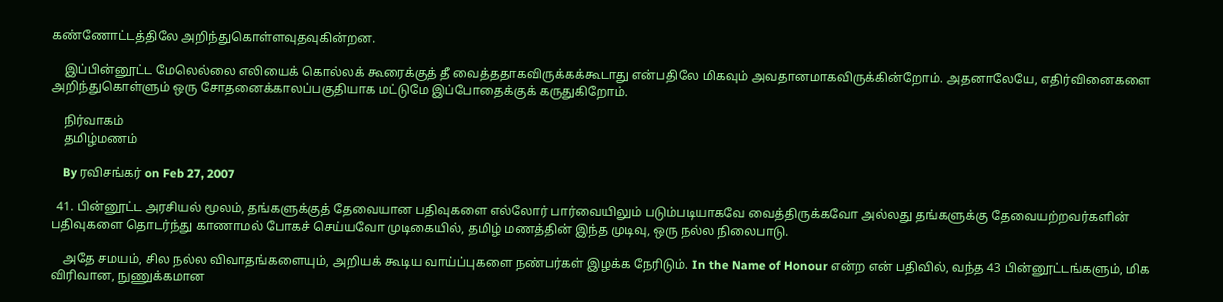கண்ணோட்டத்திலே அறிந்துகொள்ளவுதவுகின்றன.

    இப்பின்னூட்ட மேலெல்லை எலியைக் கொல்லக் கூரைக்குத் தீ வைத்ததாகவிருக்கக்கூடாது என்பதிலே மிகவும் அவதானமாகவிருக்கின்றோம். அதனாலேயே, எதிர்வினைகளை அறிந்துகொள்ளும் ஒரு சோதனைக்காலப்பகுதியாக மட்டுமே இப்போதைக்குக் கருதுகிறோம்.

    நிர்வாகம்
    தமிழ்மணம்

    By ரவிசங்கர் on Feb 27, 2007

  41. பின்னூட்ட அரசியல் மூலம், தங்களுக்குத் தேவையான பதிவுகளை எல்லோர் பார்வையிலும் படும்படியாகவே வைத்திருக்கவோ அல்லது தங்களுக்கு தேவையற்றவர்களின் பதிவுகளை தொடர்ந்து காணாமல் போகச் செய்யவோ முடிகையில், தமிழ் மணத்தின் இந்த முடிவு, ஒரு நல்ல நிலைபாடு.

    அதே சமயம், சில நல்ல விவாதங்களையும், அறியக் கூடிய வாய்ப்புகளை நண்பர்கள் இழக்க நேரிடும். In the Name of Honour என்ற என் பதிவில், வந்த 43 பின்னூட்டங்களும், மிக விரிவான, நுணுக்கமான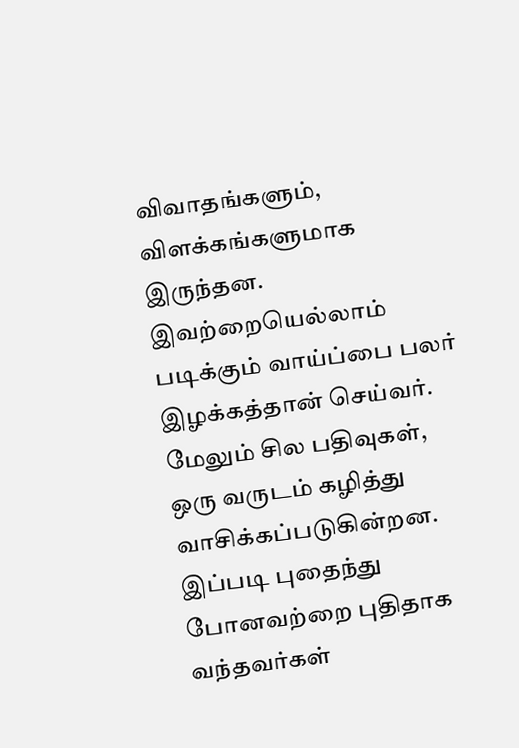விவாதங்களும், விளக்கங்களுமாக இருந்தன. இவற்றையெல்லாம் படிக்கும் வாய்ப்பை பலர் இழக்கத்தான் செய்வர். மேலும் சில பதிவுகள், ஒரு வருடம் கழித்து வாசிக்கப்படுகின்றன. இப்படி புதைந்து போனவற்றை புதிதாக வந்தவர்கள்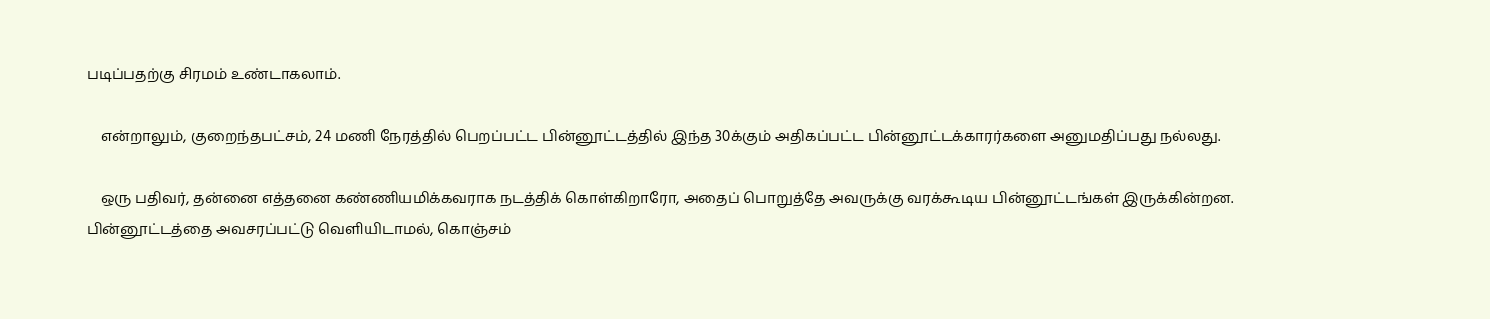படிப்பதற்கு சிரமம் உண்டாகலாம்.

    என்றாலும், குறைந்தபட்சம், 24 மணி நேரத்தில் பெறப்பட்ட பின்னூட்டத்தில் இந்த 30க்கும் அதிகப்பட்ட பின்னூட்டக்காரர்களை அனுமதிப்பது நல்லது.

    ஒரு பதிவர், தன்னை எத்தனை கண்ணியமிக்கவராக நடத்திக் கொள்கிறாரோ, அதைப் பொறுத்தே அவருக்கு வரக்கூடிய பின்னூட்டங்கள் இருக்கின்றன. பின்னூட்டத்தை அவசரப்பட்டு வெளியிடாமல், கொஞ்சம்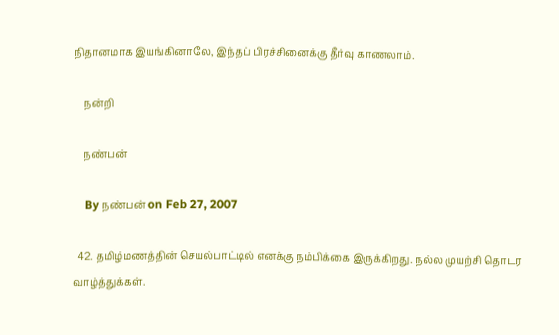நிதானமாக இயங்கினாலே, இந்தப் பிரச்சினைக்கு தீர்வு காணலாம்.

    நன்றி

    நண்பன்

    By நண்பன் on Feb 27, 2007

  42. தமிழ்மணத்தின் செயல்பாட்டில் எனக்கு நம்பிக்கை இருக்கிறது. நல்ல முயற்சி தொடர வாழ்த்துக்கள்.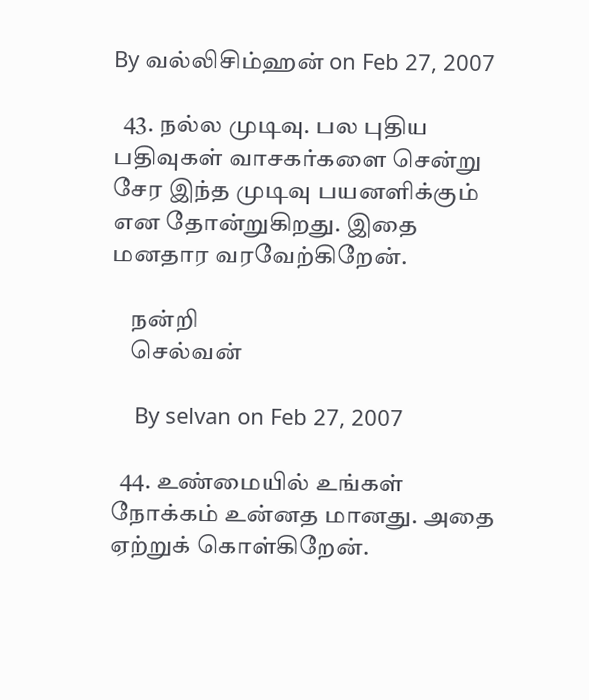By வல்லிசிம்ஹன் on Feb 27, 2007

  43. நல்ல முடிவு. பல புதிய பதிவுகள் வாசகர்களை சென்று சேர இந்த முடிவு பயனளிக்கும் என தோன்றுகிறது. இதை மனதார வரவேற்கிறேன்.

    நன்றி
    செல்வன்

    By selvan on Feb 27, 2007

  44. உண்மையில் உங்கள் நோக்கம் உன்னத மானது. அதை ஏற்றுக் கொள்கிறேன்.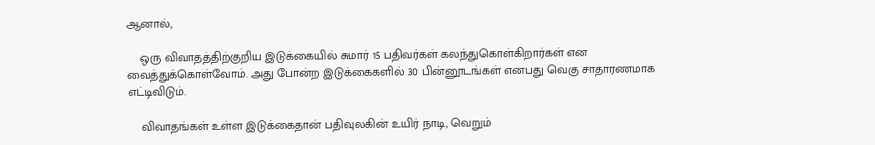ஆனால்,

    ஒரு விவாதத்திற்குறிய இடுக்கையில் சுமார் 15 பதிவர்கள் கலந்துகொள்கிறார்கள் என வைத்துக்கொள்வோம். அது போன்ற இடுக்கைகளில் 30 பின்னூடங்கள் எனபது வெகு சாதாரணமாக எட்டிவிடும்.

    விவாதங்கள் உள்ள இடுக்கைதான் பதிவுலகின் உயிர் நாடி, வெறும்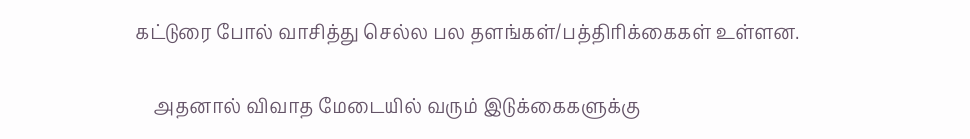கட்டுரை போல் வாசித்து செல்ல பல தளங்கள்/பத்திரிக்கைகள் உள்ளன.

    அதனால் விவாத மேடையில் வரும் இடுக்கைகளுக்கு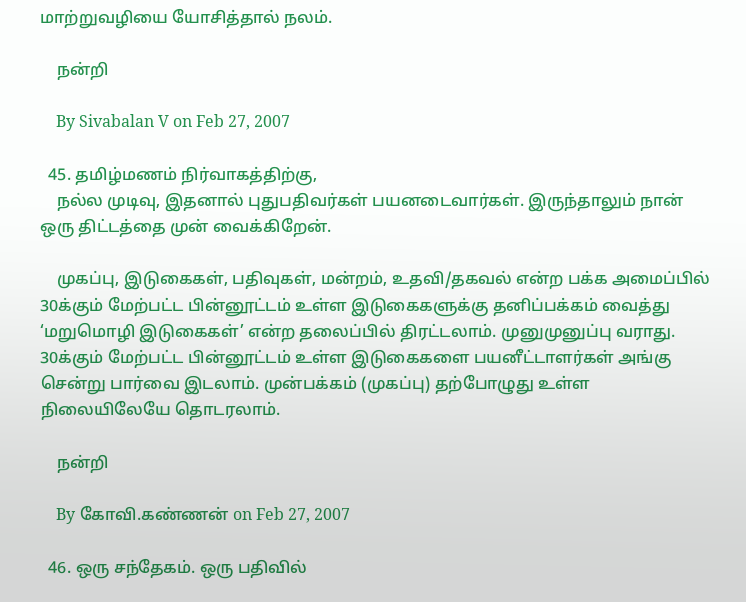மாற்றுவழியை யோசித்தால் நலம்.

    நன்றி

    By Sivabalan V on Feb 27, 2007

  45. தமிழ்மணம் நிர்வாகத்திற்கு,
    நல்ல முடிவு, இதனால் புதுபதிவர்கள் பயனடைவார்கள். இருந்தாலும் நான் ஒரு திட்டத்தை முன் வைக்கிறேன்.

    முகப்பு, இடுகைகள், பதிவுகள், மன்றம், உதவி/தகவல் என்ற பக்க அமைப்பில் 30க்கும் மேற்பட்ட பின்னூட்டம் உள்ள இடுகைகளுக்கு தனிப்பக்கம் வைத்து ‘மறுமொழி இடுகைகள்’ என்ற தலைப்பில் திரட்டலாம். முனுமுனுப்பு வராது. 30க்கும் மேற்பட்ட பின்னூட்டம் உள்ள இடுகைகளை பயனீட்டாளர்கள் அங்கு சென்று பார்வை இடலாம். முன்பக்கம் (முகப்பு) தற்போழுது உள்ள நிலையிலேயே தொடரலாம்.

    நன்றி

    By கோவி.கண்ணன் on Feb 27, 2007

  46. ஒரு சந்தேகம். ஒரு பதிவில்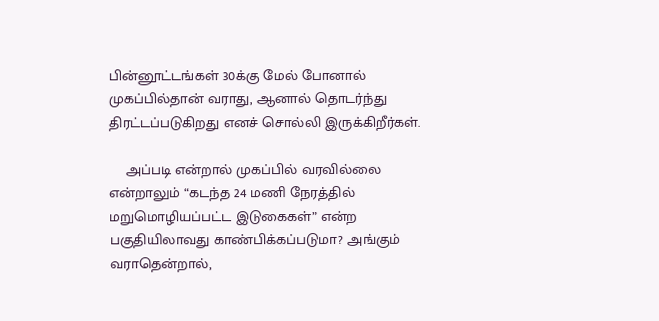பின்னூட்டங்கள் 30க்கு மேல் போனால் முகப்பில்தான் வராது, ஆனால் தொடர்ந்து திரட்டப்படுகிறது எனச் சொல்லி இருக்கிறீர்கள்.

    அப்படி என்றால் முகப்பில் வரவில்லை என்றாலும் “கடந்த 24 மணி நேரத்தில் மறுமொழியப்பட்ட இடுகைகள்” என்ற பகுதியிலாவது காண்பிக்கப்படுமா? அங்கும் வராதென்றால்,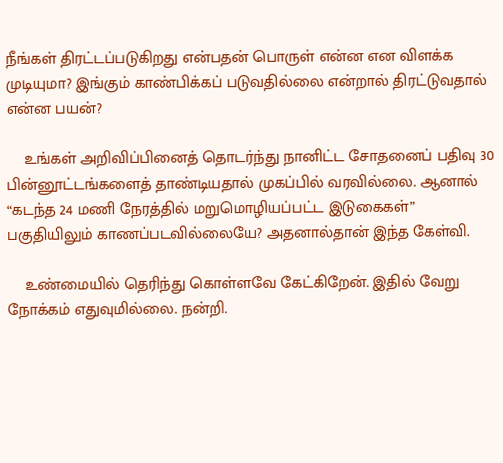நீங்கள் திரட்டப்படுகிறது என்பதன் பொருள் என்ன என விளக்க முடியுமா? இங்கும் காண்பிக்கப் படுவதில்லை என்றால் திரட்டுவதால் என்ன பயன்?

    உங்கள் அறிவிப்பினைத் தொடர்ந்து நானிட்ட சோதனைப் பதிவு 30 பின்னூட்டங்களைத் தாண்டியதால் முகப்பில் வரவில்லை. ஆனால் “கடந்த 24 மணி நேரத்தில் மறுமொழியப்பட்ட இடுகைகள்” பகுதியிலும் காணப்படவில்லையே? அதனால்தான் இந்த கேள்வி.

    உண்மையில் தெரிந்து கொள்ளவே கேட்கிறேன். இதில் வேறு நோக்கம் எதுவுமில்லை. நன்றி.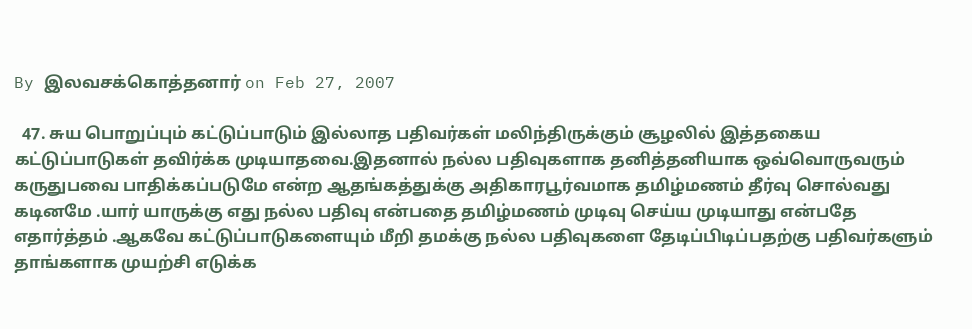By இலவசக்கொத்தனார் on Feb 27, 2007

  47. சுய பொறுப்பும் கட்டுப்பாடும் இல்லாத பதிவர்கள் மலிந்திருக்கும் சூழலில் இத்தகைய கட்டுப்பாடுகள் தவிர்க்க முடியாதவை.இதனால் நல்ல பதிவுகளாக தனித்தனியாக ஒவ்வொருவரும் கருதுபவை பாதிக்கப்படுமே என்ற ஆதங்கத்துக்கு அதிகாரபூர்வமாக தமிழ்மணம் தீர்வு சொல்வது கடினமே .யார் யாருக்கு எது நல்ல பதிவு என்பதை தமிழ்மணம் முடிவு செய்ய முடியாது என்பதே எதார்த்தம் .ஆகவே கட்டுப்பாடுகளையும் மீறி தமக்கு நல்ல பதிவுகளை தேடிப்பிடிப்பதற்கு பதிவர்களும் தாங்களாக முயற்சி எடுக்க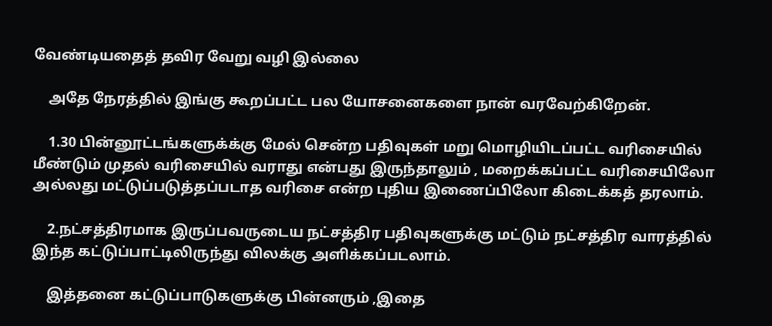வேண்டியதைத் தவிர வேறு வழி இல்லை

    அதே நேரத்தில் இங்கு கூறப்பட்ட பல யோசனைகளை நான் வரவேற்கிறேன்.

    1.30 பின்னூட்டங்களுக்க்கு மேல் சென்ற பதிவுகள் மறு மொழியிடப்பட்ட வரிசையில் மீண்டும் முதல் வரிசையில் வராது என்பது இருந்தாலும் , மறைக்கப்பட்ட வரிசையிலோ அல்லது மட்டுப்படுத்தப்படாத வரிசை என்ற புதிய இணைப்பிலோ கிடைக்கத் தரலாம்.

    2.நட்சத்திரமாக இருப்பவருடைய நட்சத்திர பதிவுகளுக்கு மட்டும் நட்சத்திர வாரத்தில் இந்த கட்டுப்பாட்டிலிருந்து விலக்கு அளிக்கப்படலாம்.

    இத்தனை கட்டுப்பாடுகளுக்கு பின்னரும் ,இதை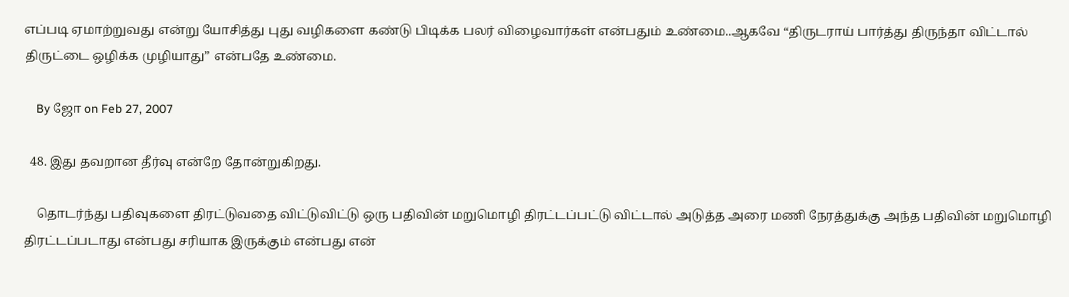எப்படி ஏமாற்றுவது என்று யோசித்து புது வழிகளை கண்டு பிடிக்க பலர் விழைவார்கள் என்பதும் உண்மை..ஆகவே “திருடராய் பார்த்து திருந்தா விட்டால் திருட்டை ஒழிக்க முழியாது” என்பதே உண்மை.

    By ஜோ on Feb 27, 2007

  48. இது தவறான தீர்வு என்றே தோன்றுகிறது.

    தொடர்ந்து பதிவுகளை திரட்டுவதை விட்டுவிட்டு ஒரு பதிவின் மறுமொழி திரட்டப்பட்டு விட்டால் அடுத்த அரை மணி நேரத்துக்கு அந்த பதிவின் மறுமொழி திரட்டப்படாது என்பது சரியாக இருக்கும் என்பது என்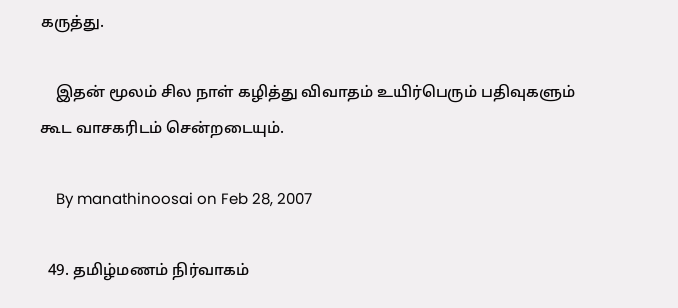கருத்து.

    இதன் மூலம் சில நாள் கழித்து விவாதம் உயிர்பெரும் பதிவுகளும் கூட வாசகரிடம் சென்றடையும்.

    By manathinoosai on Feb 28, 2007

  49. தமிழ்மணம் நிர்வாகம்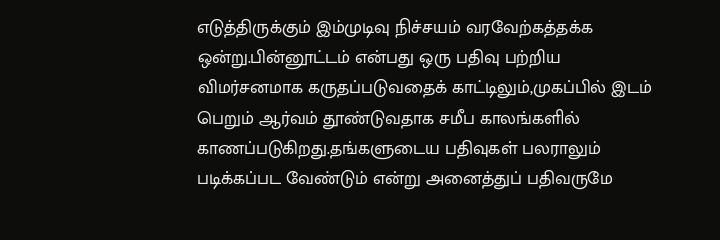எடுத்திருக்கும் இம்முடிவு நிச்சயம் வரவேற்கத்தக்க ஒன்று.பின்னூட்டம் என்பது ஒரு பதிவு பற்றிய விமர்சனமாக கருதப்படுவதைக் காட்டிலும்,முகப்பில் இடம் பெறும் ஆர்வம் தூண்டுவதாக சமீப காலங்களில் காணப்படுகிறது.தங்களுடைய பதிவுகள் பலராலும் படிக்கப்பட வேண்டும் என்று அனைத்துப் பதிவருமே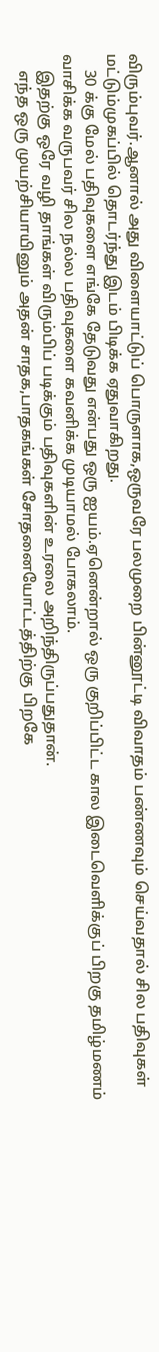விரும்புவர்.ஆனால் அது விளையாட்டுப் பொருளாக,ஒருவரே பலமுறை பின்னூட்டி விவாதம் பண்ணவும் செய்வதால் சில பதிவுகள் மட்டும்முகப்பில் தொடர்ந்து இடம் பிடிக்க ஏதுவாகிறது.
    30 க்கு மேல் பதிவுகளை எங்கே தேடுவது என்பது ஒரு ஐயம்.ஏனென்றால் ஒரு குறிப்பிட்ட கால இடைவெளிக்குப் பிறகு தமிழ்மணம் வாசிக்க வருபவர் சில நல்ல பதிவுகளை கவனிக்க முடியாமல் போகலாம்.
    இதற்கு ஒரே வழி தாங்கள் விரும்பிப் படிக்கும் பதிவுகளின் உரலை அறிந்திருப்பதுதான்.
    எந்த ஒரு முயற்சியாயினும் அதன் சாதக,பாதகங்கள் சோதனையோட்டத்திற்கு பிறகே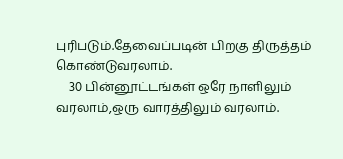புரிபடும்.தேவைப்படின் பிறகு திருத்தம் கொண்டுவரலாம்.
    30 பின்னூட்டங்கள் ஒரே நாளிலும் வரலாம்,ஒரு வாரத்திலும் வரலாம்.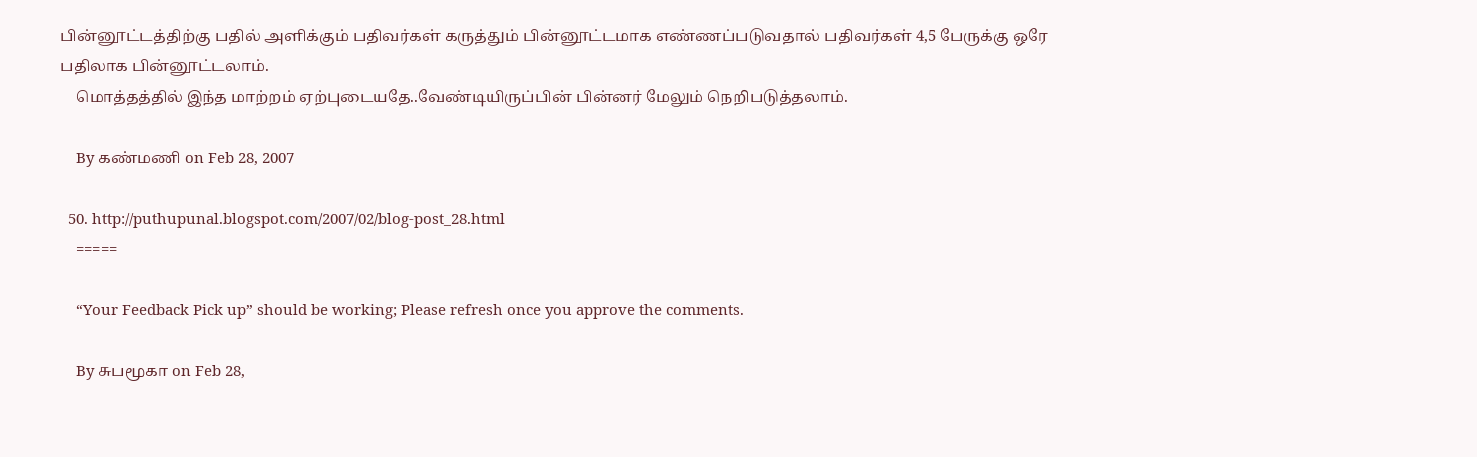பின்னூட்டத்திற்கு பதில் அளிக்கும் பதிவர்கள் கருத்தும் பின்னூட்டமாக எண்ணப்படுவதால் பதிவர்கள் 4,5 பேருக்கு ஒரே பதிலாக பின்னூட்டலாம்.
    மொத்தத்தில் இந்த மாற்றம் ஏற்புடையதே..வேண்டியிருப்பின் பின்னர் மேலும் நெறிபடுத்தலாம்.

    By கண்மணி on Feb 28, 2007

  50. http://puthupunal.blogspot.com/2007/02/blog-post_28.html
    =====

    “Your Feedback Pick up” should be working; Please refresh once you approve the comments.

    By சுபமூகா on Feb 28,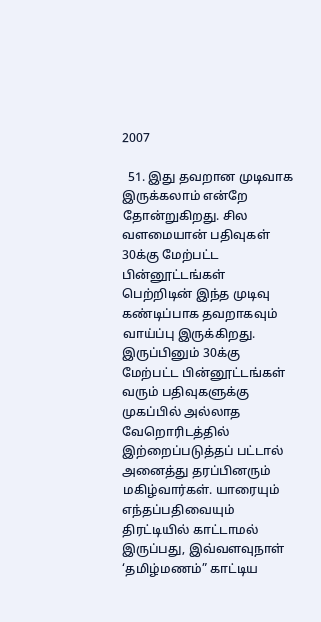2007

  51. இது தவறான முடிவாக இருக்கலாம் என்றே தோன்றுகிறது. சில வளமையான் பதிவுகள் 30க்கு மேற்பட்ட பின்னூட்டங்கள் பெற்றிடின் இந்த முடிவு கண்டிப்பாக தவறாகவும் வாய்ப்பு இருக்கிறது. இருப்பினும் 30க்கு மேற்பட்ட பின்னூட்டங்கள் வரும் பதிவுகளுக்கு முகப்பில் அல்லாத வேறொரிடத்தில் இற்றைப்படுத்தப் பட்டால் அனைத்து தரப்பினரும் மகிழ்வார்கள். யாரையும் எந்தப்பதிவையும் திரட்டியில் காட்டாமல் இருப்பது, இவ்வளவுநாள் ‘தமிழ்மணம்” காட்டிய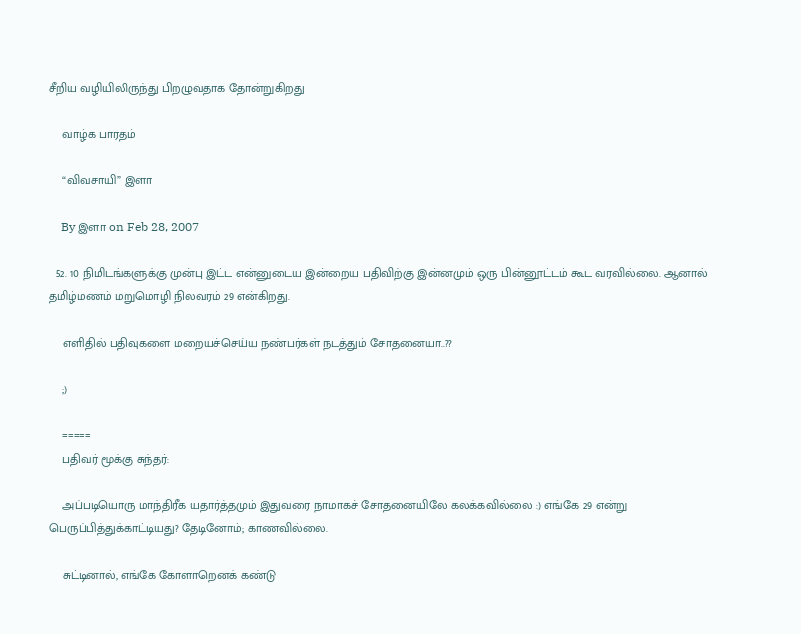சீறிய வழியிலிருந்து பிறழுவதாக தோன்றுகிறது

    வாழ்க பாரதம்

    “விவசாயி” இளா

    By இளா on Feb 28, 2007

  52. 10 நிமிடங்களுக்கு முன்பு இட்ட என்னுடைய இன்றைய பதிவிற்கு இன்னமும் ஒரு பின்னூட்டம் கூட வரவில்லை. ஆனால் தமிழ்மணம் மறுமொழி நிலவரம் 29 என்கிறது.

    எளிதில் பதிவுகளை மறையச்செய்ய நண்பர்கள் நடத்தும் சோதனையா..??

    ;)

    =====
    பதிவர் மூக்கு சுந்தர்:

    அப்படியொரு மாந்திரீக யதார்த்தமும் இதுவரை நாமாகச் சோதனையிலே கலக்கவில்லை :) எங்கே 29 என்று பெருப்பித்துக்காட்டியது? தேடினோம்; காணவில்லை.

    சுட்டினால், எங்கே கோளாறெனக் கண்டு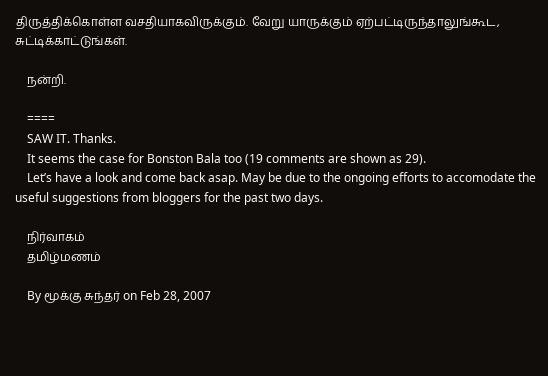திருத்திக்கொள்ள வசதியாகவிருக்கும். வேறு யாருக்கும் ஏற்பட்டிருந்தாலுங்கூட, சுட்டிக்காட்டுங்கள்.

    நன்றி.

    ====
    SAW IT. Thanks.
    It seems the case for Bonston Bala too (19 comments are shown as 29).
    Let’s have a look and come back asap. May be due to the ongoing efforts to accomodate the useful suggestions from bloggers for the past two days.

    நிர்வாகம்
    தமிழ்மணம்

    By மூக்கு சுந்தர் on Feb 28, 2007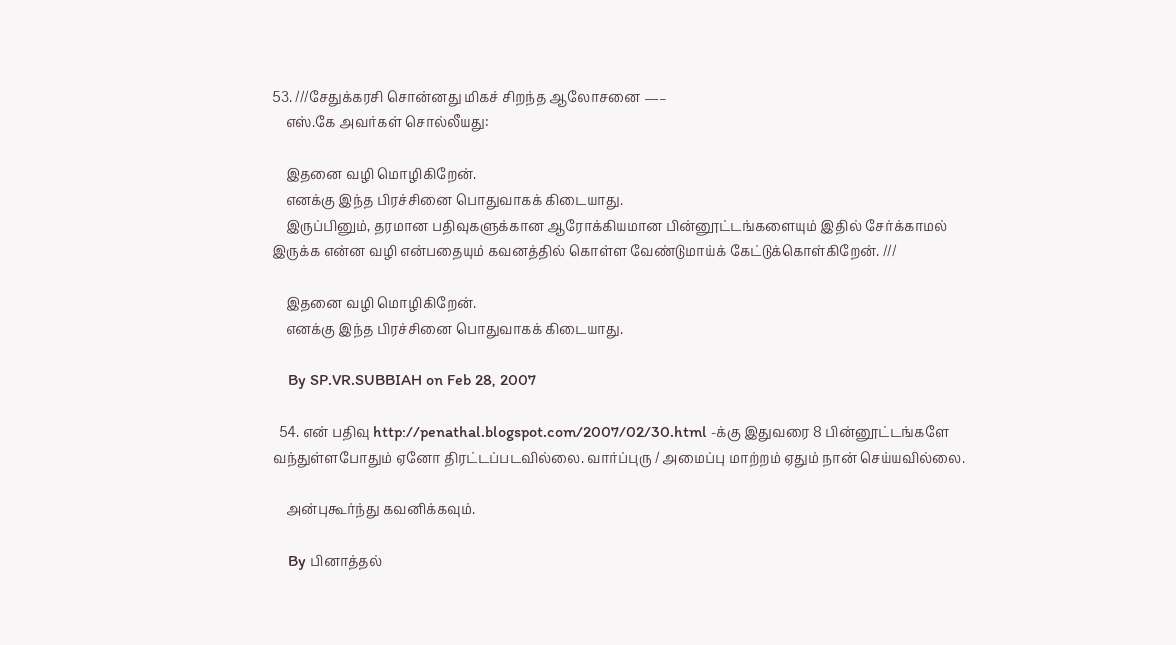53. ///சேதுக்கரசி சொன்னது மிகச் சிறந்த ஆலோசனை —–
    எஸ்.கே அவர்கள் சொல்லீயது:

    இதனை வழி மொழிகிறேன்.
    எனக்கு இந்த பிரச்சினை பொதுவாகக் கிடையாது.
    இருப்பினும், தரமான பதிவுகளுக்கான ஆரோக்கியமான பின்னூட்டங்களையும் இதில் சேர்க்காமல் இருக்க என்ன வழி என்பதையும் கவனத்தில் கொள்ள வேண்டுமாய்க் கேட்டுக்கொள்கிறேன். ///

    இதனை வழி மொழிகிறேன்.
    எனக்கு இந்த பிரச்சினை பொதுவாகக் கிடையாது.

    By SP.VR.SUBBIAH on Feb 28, 2007

  54. என் பதிவு http://penathal.blogspot.com/2007/02/30.html -க்கு இதுவரை 8 பின்னூட்டங்களே வந்துள்ளபோதும் ஏனோ திரட்டப்படவில்லை. வார்ப்புரு / அமைப்பு மாற்றம் ஏதும் நான் செய்யவில்லை.

    அன்புகூர்ந்து கவனிக்கவும்.

    By பினாத்தல்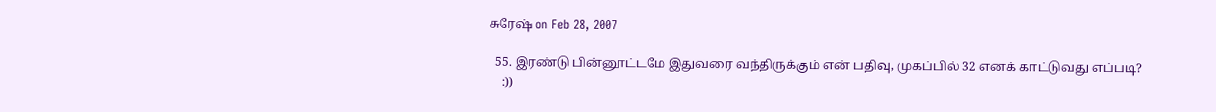சுரேஷ் on Feb 28, 2007

  55. இரண்டு பின்னூட்டமே இதுவரை வந்திருக்கும் என் பதிவு, முகப்பில் 32 எனக் காட்டுவது எப்படி?
    :))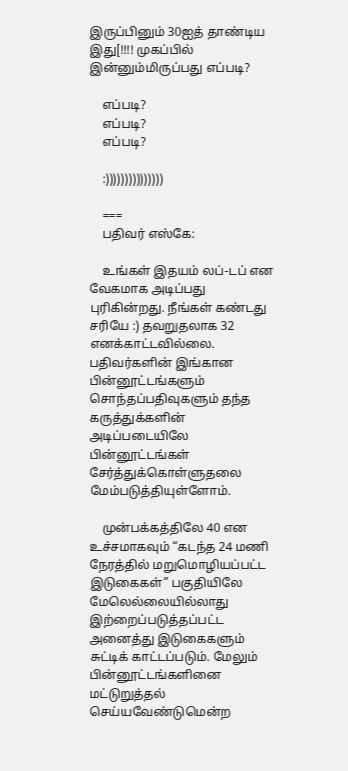இருப்பினும் 30ஐத் தாண்டிய இது[!!!! முகப்பில் இன்னும்மிருப்பது எப்படி?

    எப்படி?
    எப்படி?
    எப்படி?

    :)))))))))))))))

    ===
    பதிவர் எஸ்கே:

    உங்கள் இதயம் லப்-டப் என வேகமாக அடிப்பது புரிகின்றது. நீங்கள் கண்டது சரியே :) தவறுதலாக 32 எனக்காட்டவில்லை. பதிவர்களின் இங்கான பின்னூட்டங்களும் சொந்தப்பதிவுகளும் தந்த கருத்துக்களின் அடிப்படையிலே பின்னூட்டங்கள் சேர்த்துக்கொள்ளுதலை மேம்படுத்தியுள்ளோம்.

    முன்பக்கத்திலே 40 என உச்சமாகவும் “கடந்த 24 மணி நேரத்தில் மறுமொழியப்பட்ட இடுகைகள்” பகுதியிலே மேலெல்லையில்லாது இற்றைப்படுத்தப்பட்ட அனைத்து இடுகைகளும் சுட்டிக் காட்டப்படும். மேலும் பின்னூட்டங்களினை மட்டுறுத்தல் செய்யவேண்டுமென்ற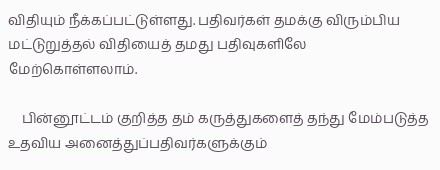விதியும் நீக்கப்பட்டுள்ளது. பதிவர்கள் தமக்கு விரும்பிய மட்டுறுத்தல் விதியைத் தமது பதிவுகளிலே மேற்கொள்ளலாம்.

    பின்னூட்டம் குறித்த தம் கருத்துகளைத் தந்து மேம்படுத்த உதவிய அனைத்துப்பதிவர்களுக்கும்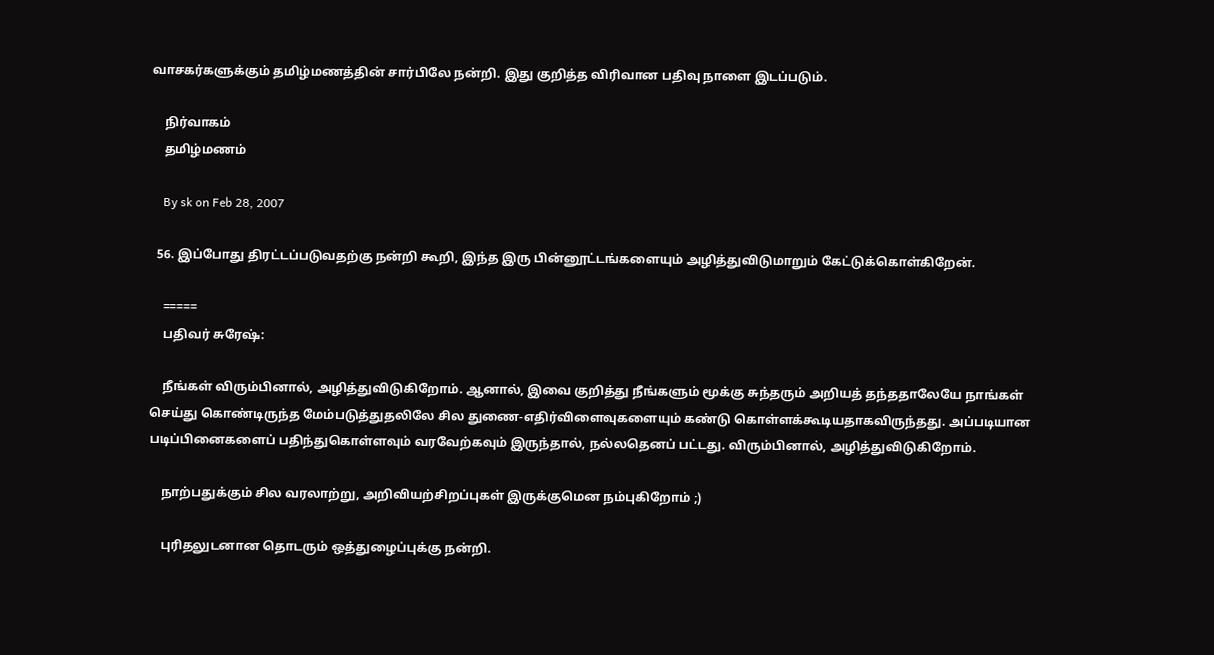வாசகர்களுக்கும் தமிழ்மணத்தின் சார்பிலே நன்றி. இது குறித்த விரிவான பதிவு நாளை இடப்படும்.

    நிர்வாகம்
    தமிழ்மணம்

    By sk on Feb 28, 2007

  56. இப்போது திரட்டப்படுவதற்கு நன்றி கூறி, இந்த இரு பின்னூட்டங்களையும் அழித்துவிடுமாறும் கேட்டுக்கொள்கிறேன்.

    =====
    பதிவர் சுரேஷ்:

    நீங்கள் விரும்பினால், அழித்துவிடுகிறோம். ஆனால், இவை குறித்து நீங்களும் மூக்கு சுந்தரும் அறியத் தந்ததாலேயே நாங்கள் செய்து கொண்டிருந்த மேம்படுத்துதலிலே சில துணை-எதிர்விளைவுகளையும் கண்டு கொள்ளக்கூடியதாகவிருந்தது. அப்படியான படிப்பினைகளைப் பதிந்துகொள்ளவும் வரவேற்கவும் இருந்தால், நல்லதெனப் பட்டது. விரும்பினால், அழித்துவிடுகிறோம்.

    நாற்பதுக்கும் சில வரலாற்று, அறிவியற்சிறப்புகள் இருக்குமென நம்புகிறோம் ;)

    புரிதலுடனான தொடரும் ஒத்துழைப்புக்கு நன்றி.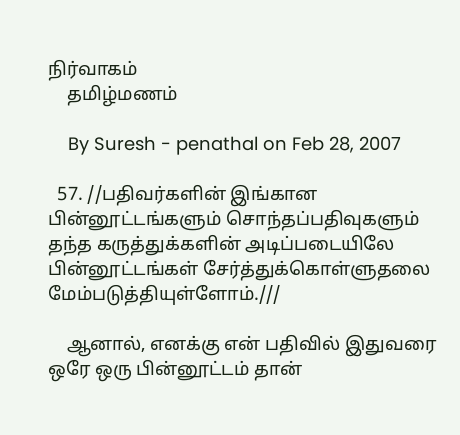நிர்வாகம்
    தமிழ்மணம்

    By Suresh - penathal on Feb 28, 2007

  57. //பதிவர்களின் இங்கான பின்னூட்டங்களும் சொந்தப்பதிவுகளும் தந்த கருத்துக்களின் அடிப்படையிலே பின்னூட்டங்கள் சேர்த்துக்கொள்ளுதலை மேம்படுத்தியுள்ளோம்.///

    ஆனால், எனக்கு என் பதிவில் இதுவரை ஒரே ஒரு பின்னூட்டம் தான்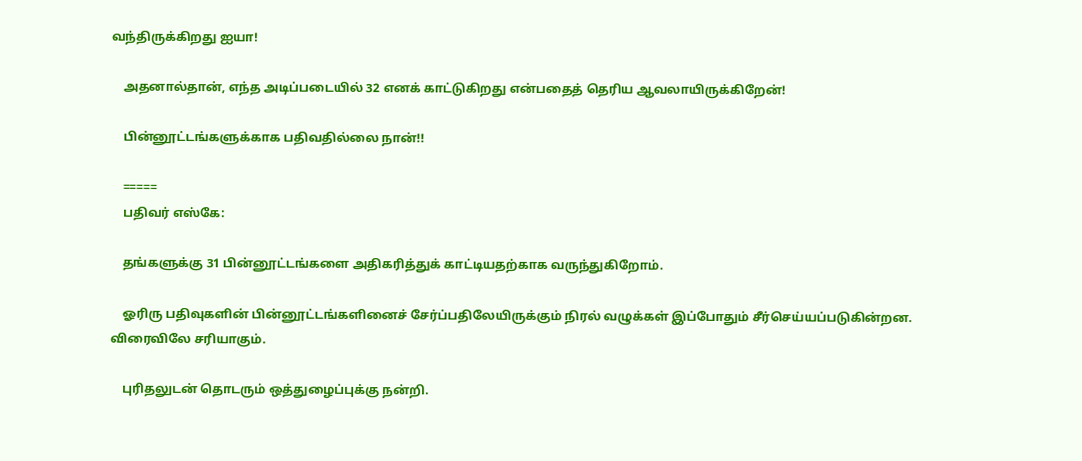வந்திருக்கிறது ஐயா!

    அதனால்தான், எந்த அடிப்படையில் 32 எனக் காட்டுகிறது என்பதைத் தெரிய ஆவலாயிருக்கிறேன்!

    பின்னூட்டங்களுக்காக பதிவதில்லை நான்!!

    =====
    பதிவர் எஸ்கே:

    தங்களுக்கு 31 பின்னூட்டங்களை அதிகரித்துக் காட்டியதற்காக வருந்துகிறோம்.

    ஓரிரு பதிவுகளின் பின்னூட்டங்களினைச் சேர்ப்பதிலேயிருக்கும் நிரல் வழுக்கள் இப்போதும் சீர்செய்யப்படுகின்றன. விரைவிலே சரியாகும்.

    புரிதலுடன் தொடரும் ஒத்துழைப்புக்கு நன்றி.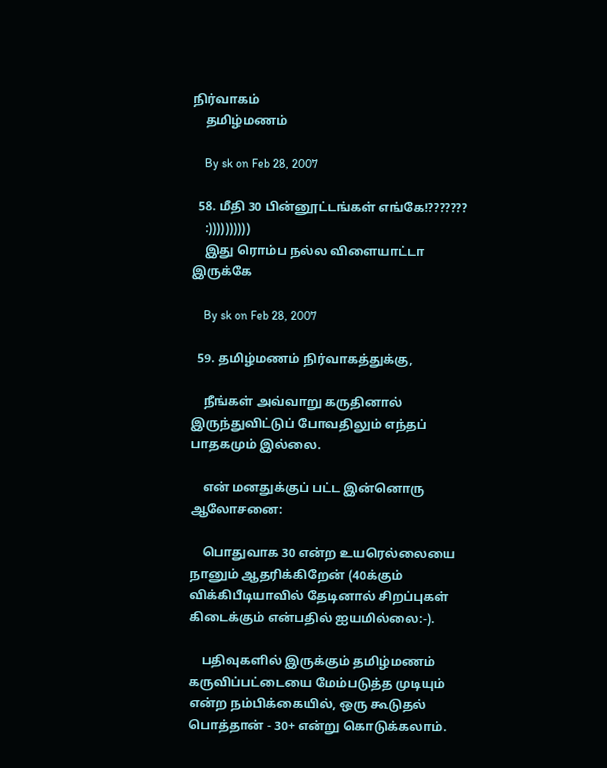நிர்வாகம்
    தமிழ்மணம்

    By sk on Feb 28, 2007

  58. மீதி 30 பின்னூட்டங்கள் எங்கே!???????
    :))))))))))
    இது ரொம்ப நல்ல விளையாட்டா இருக்கே

    By sk on Feb 28, 2007

  59. தமிழ்மணம் நிர்வாகத்துக்கு,

    நீங்கள் அவ்வாறு கருதினால் இருந்துவிட்டுப் போவதிலும் எந்தப் பாதகமும் இல்லை.

    என் மனதுக்குப் பட்ட இன்னொரு ஆலோசனை:

    பொதுவாக 30 என்ற உயரெல்லையை நானும் ஆதரிக்கிறேன் (40க்கும் விக்கிபீடியாவில் தேடினால் சிறப்புகள் கிடைக்கும் என்பதில் ஐயமில்லை:-).

    பதிவுகளில் இருக்கும் தமிழ்மணம் கருவிப்பட்டையை மேம்படுத்த முடியும் என்ற நம்பிக்கையில், ஒரு கூடுதல் பொத்தான் - 30+ என்று கொடுக்கலாம்.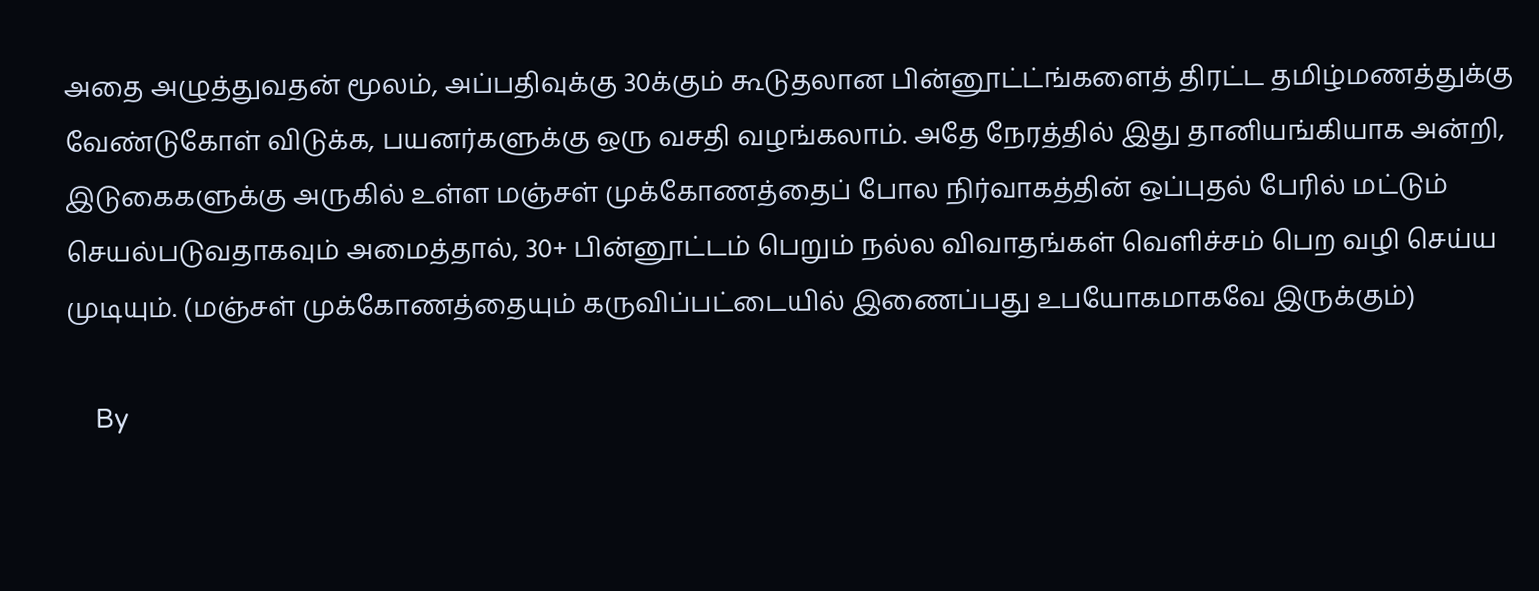அதை அழுத்துவதன் மூலம், அப்பதிவுக்கு 30க்கும் கூடுதலான பின்னூட்ட்ங்களைத் திரட்ட தமிழ்மணத்துக்கு வேண்டுகோள் விடுக்க, பயனர்களுக்கு ஒரு வசதி வழங்கலாம். அதே நேரத்தில் இது தானியங்கியாக அன்றி, இடுகைகளுக்கு அருகில் உள்ள மஞ்சள் முக்கோணத்தைப் போல நிர்வாகத்தின் ஒப்புதல் பேரில் மட்டும் செயல்படுவதாகவும் அமைத்தால், 30+ பின்னூட்டம் பெறும் நல்ல விவாதங்கள் வெளிச்சம் பெற வழி செய்ய முடியும். (மஞ்சள் முக்கோணத்தையும் கருவிப்பட்டையில் இணைப்பது உபயோகமாகவே இருக்கும்)

    By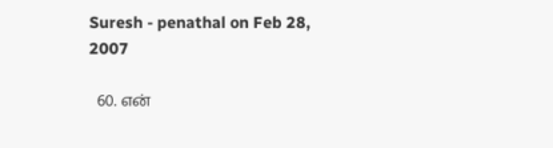Suresh - penathal on Feb 28, 2007

  60. என்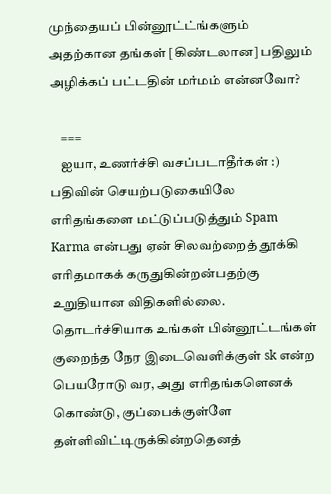முந்தையப் பின்னூட்ட்ங்களும் அதற்கான தங்கள் [கிண்டலான] பதிலும் அழிக்கப் பட்டதின் மர்மம் என்னவோ?

    ===
    ஐயா, உணர்ச்சி வசப்படாதீர்கள் :) பதிவின் செயற்படுகையிலே எரிதங்களை மட்டுப்படுத்தும் Spam Karma என்பது ஏன் சிலவற்றைத் தூக்கி எரிதமாகக் கருதுகின்றன்பதற்கு உறுதியான விதிகளில்லை. தொடர்ச்சியாக உங்கள் பின்னூட்டங்கள் குறைந்த நேர இடைவெளிக்குள் sk என்ற பெயரோடு வர, அது எரிதங்களெனக் கொண்டு, குப்பைக்குள்ளே தள்ளிவிட்டிருக்கின்றதெனத்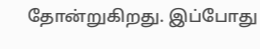தோன்றுகிறது. இப்போது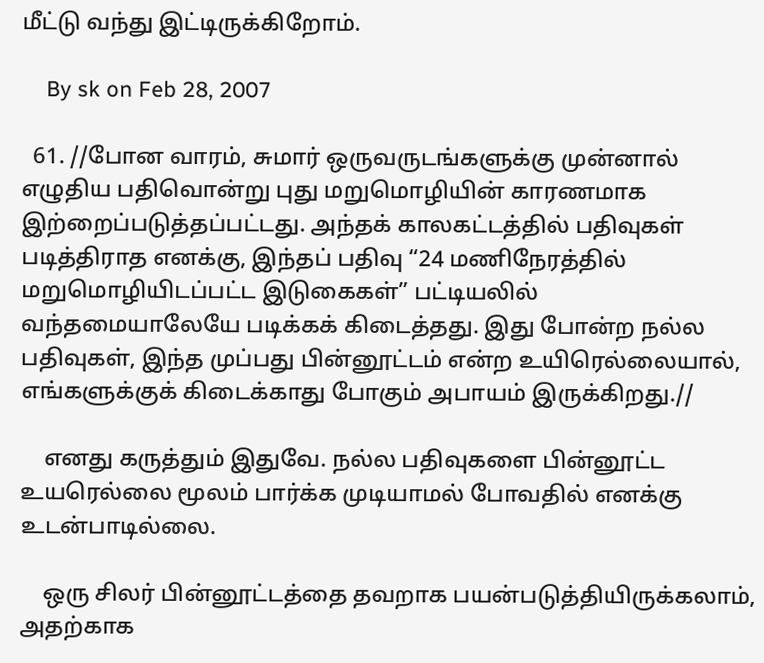மீட்டு வந்து இட்டிருக்கிறோம்.

    By sk on Feb 28, 2007

  61. //போன வாரம், சுமார் ஒருவருடங்களுக்கு முன்னால் எழுதிய பதிவொன்று புது மறுமொழியின் காரணமாக இற்றைப்படுத்தப்பட்டது. அந்தக் காலகட்டத்தில் பதிவுகள் படித்திராத எனக்கு, இந்தப் பதிவு “24 மணிநேரத்தில் மறுமொழியிடப்பட்ட இடுகைகள்” பட்டியலில் வந்தமையாலேயே படிக்கக் கிடைத்தது. இது போன்ற நல்ல பதிவுகள், இந்த முப்பது பின்னூட்டம் என்ற உயிரெல்லையால், எங்களுக்குக் கிடைக்காது போகும் அபாயம் இருக்கிறது.//

    எனது கருத்தும் இதுவே. நல்ல பதிவுகளை பின்னூட்ட உயரெல்லை மூலம் பார்க்க முடியாமல் போவதில் எனக்கு உடன்பாடில்லை.

    ஒரு சிலர் பின்னூட்டத்தை தவறாக பயன்படுத்தியிருக்கலாம், அதற்காக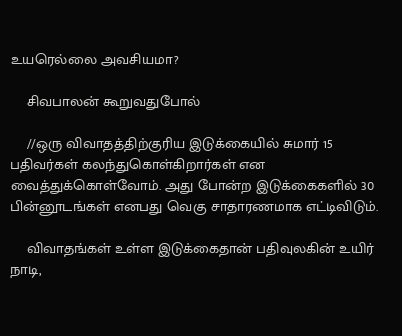உயரெல்லை அவசியமா?

    சிவபாலன் கூறுவதுபோல்

    //ஒரு விவாதத்திற்குரிய இடுக்கையில் சுமார் 15 பதிவர்கள் கலந்துகொள்கிறார்கள் என வைத்துக்கொள்வோம். அது போன்ற இடுக்கைகளில் 30 பின்னூடங்கள் எனபது வெகு சாதாரணமாக எட்டிவிடும்.

    விவாதங்கள் உள்ள இடுக்கைதான் பதிவுலகின் உயிர் நாடி,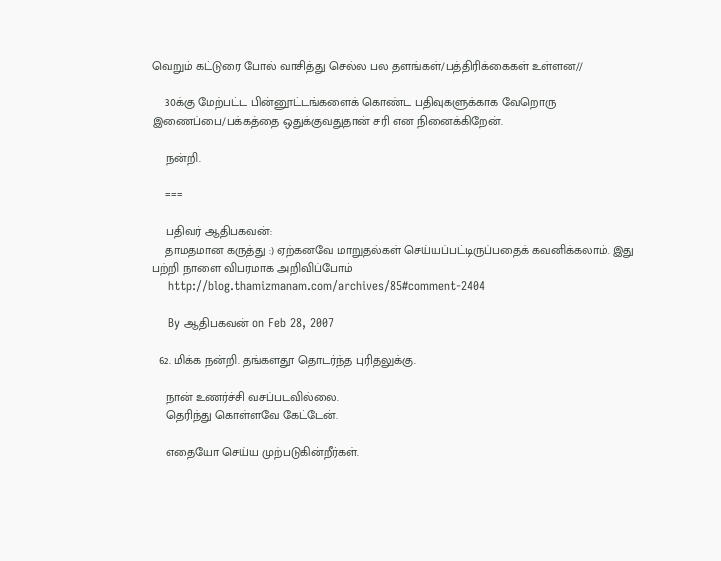வெறும் கட்டுரை போல் வாசித்து செல்ல பல தளங்கள்/பத்திரிக்கைகள் உள்ளன//

    30க்கு மேற்பட்ட பின்னூட்டங்களைக் கொண்ட பதிவுகளுக்காக வேறொரு இணைப்பை/பக்கத்தை ஒதுக்குவதுதான் சரி என நினைக்கிறேன்.

    நன்றி.

    ===

    பதிவர் ஆதிபகவன்:
    தாமதமான கருத்து :) ஏற்கனவே மாறுதல்கள் செய்யப்பட்டிருப்பதைக் கவனிக்கலாம். இது பற்றி நாளை விபரமாக அறிவிப்போம்
    http://blog.thamizmanam.com/archives/85#comment-2404

    By ஆதிபகவன் on Feb 28, 2007

  62. மிக்க நன்றி. தங்களதூ தொடர்ந்த புரிதலுக்கு.

    நான் உணர்ச்சி வசப்படவில்லை.
    தெரிந்து கொள்ளவே கேட்டேன்.

    எதையோ செய்ய முற்படுகின்றீர்கள்.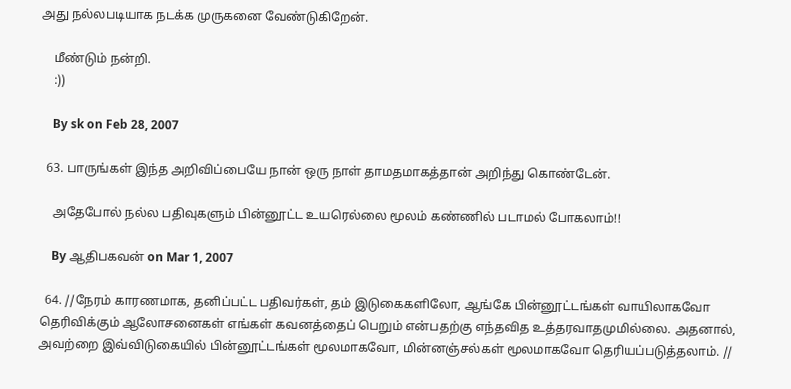அது நல்லபடியாக நடக்க முருகனை வேண்டுகிறேன்.

    மீண்டும் நன்றி.
    :))

    By sk on Feb 28, 2007

  63. பாருங்கள் இந்த அறிவிப்பையே நான் ஒரு நாள் தாமதமாகத்தான் அறிந்து கொண்டேன்.

    அதேபோல் நல்ல பதிவுகளும் பின்னூட்ட உயரெல்லை மூலம் கண்ணில் படாமல் போகலாம்!!

    By ஆதிபகவன் on Mar 1, 2007

  64. //நேரம் காரணமாக, தனிப்பட்ட பதிவர்கள், தம் இடுகைகளிலோ, ஆங்கே பின்னூட்டங்கள் வாயிலாகவோ தெரிவிக்கும் ஆலோசனைகள் எங்கள் கவனத்தைப் பெறும் என்பதற்கு எந்தவித உத்தரவாதமுமில்லை. அதனால், அவற்றை இவ்விடுகையில் பின்னூட்டங்கள் மூலமாகவோ, மின்னஞ்சல்கள் மூலமாகவோ தெரியப்படுத்தலாம். //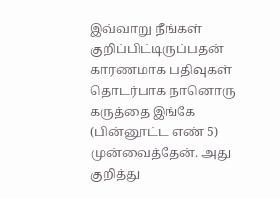இவ்வாறு நீங்கள் குறிப்பிட்டிருப்பதன் காரணமாக பதிவுகள் தொடர்பாக நானொரு கருத்தை இங்கே (பின்னூட்ட எண் 5) முன்வைத்தேன். அது குறித்து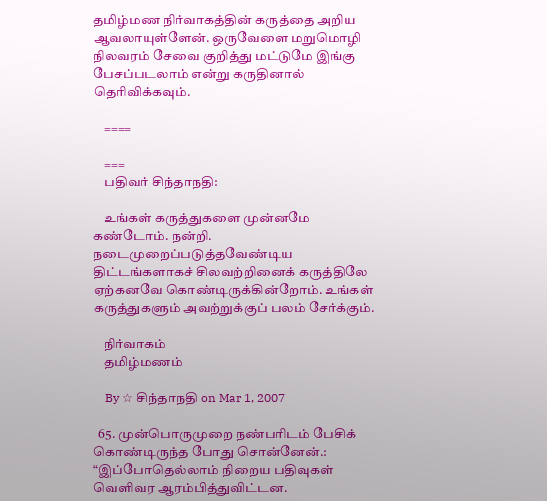தமிழ்மண நிர்வாகத்தின் கருத்தை அறிய ஆவலாயுள்ளேன். ஒருவேளை மறுமொழி நிலவரம் சேவை குறித்து மட்டுமே இங்கு பேசப்படலாம் என்று கருதினால் தெரிவிக்கவும்.

    ====

    ===
    பதிவர் சிந்தாநதி:

    உங்கள் கருத்துகளை முன்னமே கண்டோம். நன்றி. நடைமுறைப்படுத்தவேண்டிய திட்டங்களாகச் சிலவற்றினைக் கருத்திலே ஏற்கனவே கொண்டிருக்கின்றோம். உங்கள் கருத்துகளும் அவற்றுக்குப் பலம் சேர்க்கும்.

    நிர்வாகம்
    தமிழ்மணம்

    By ☆ சிந்தாநதி on Mar 1, 2007

  65. முன்பொருமுறை நண்பரிடம் பேசிக் கொண்டிருந்த போது சொன்னேன்.: “இப்போதெல்லாம் நிறைய பதிவுகள் வெளிவர ஆரம்பித்துவிட்டன.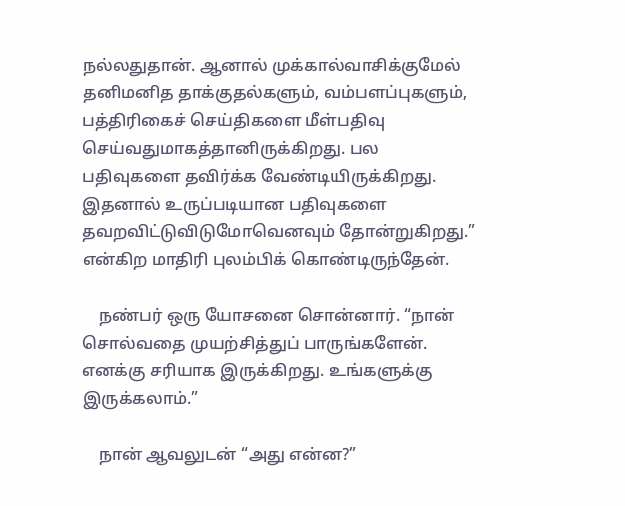நல்லதுதான். ஆனால் முக்கால்வாசிக்குமேல் தனிமனித தாக்குதல்களும், வம்பளப்புகளும், பத்திரிகைச் செய்திகளை மீள்பதிவு செய்வதுமாகத்தானிருக்கிறது. பல பதிவுகளை தவிர்க்க வேண்டியிருக்கிறது. இதனால் உருப்படியான பதிவுகளை தவறவிட்டுவிடுமோவெனவும் தோன்றுகிறது.” என்கிற மாதிரி புலம்பிக் கொண்டிருந்தேன்.

    நண்பர் ஒரு யோசனை சொன்னார். “நான் சொல்வதை முயற்சித்துப் பாருங்களேன். எனக்கு சரியாக இருக்கிறது. உங்களுக்கு இருக்கலாம்.”

    நான் ஆவலுடன் “அது என்ன?”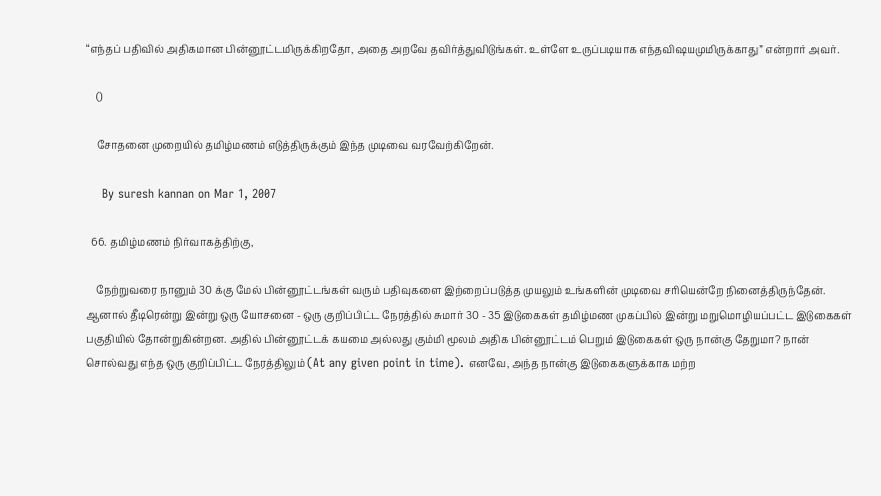“எந்தப் பதிவில் அதிகமான பின்னூட்டமிருக்கிறதோ, அதை அறவே தவிர்த்துவிடுங்கள். உள்ளே உருப்படியாக எந்தவிஷயமுமிருக்காது” என்றார் அவர்.

    ()

    சோதனை முறையில் தமிழ்மணம் எடுத்திருக்கும் இந்த முடிவை வரவேற்கிறேன்.

    By suresh kannan on Mar 1, 2007

  66. தமிழ்மணம் நிர்வாகத்திற்கு,

    நேற்றுவரை நானும் 30 க்கு மேல் பின்னூட்டங்கள் வரும் பதிவுகளை இற்றைப்படுத்த முயலும் உங்களின் முடிவை சரியென்றே நினைத்திருந்தேன். ஆனால் தீடிரென்று இன்று ஒரு யோசனை - ஒரு குறிப்பிட்ட நேரத்தில் சுமார் 30 - 35 இடுகைகள் தமிழ்மண முகப்பில் இன்று மறுமொழியப்பட்ட இடுகைகள் பகுதியில் தோன்றுகின்றன. அதில் பின்னூட்டக் கயமை அல்லது கும்மி மூலம் அதிக பின்னூட்டம் பெறும் இடுகைகள் ஒரு நான்கு தேறுமா? நான் சொல்வது எந்த ஒரு குறிப்பிட்ட நேரத்திலும் (At any given point in time). எனவே, அந்த நான்கு இடுகைகளுக்காக மற்ற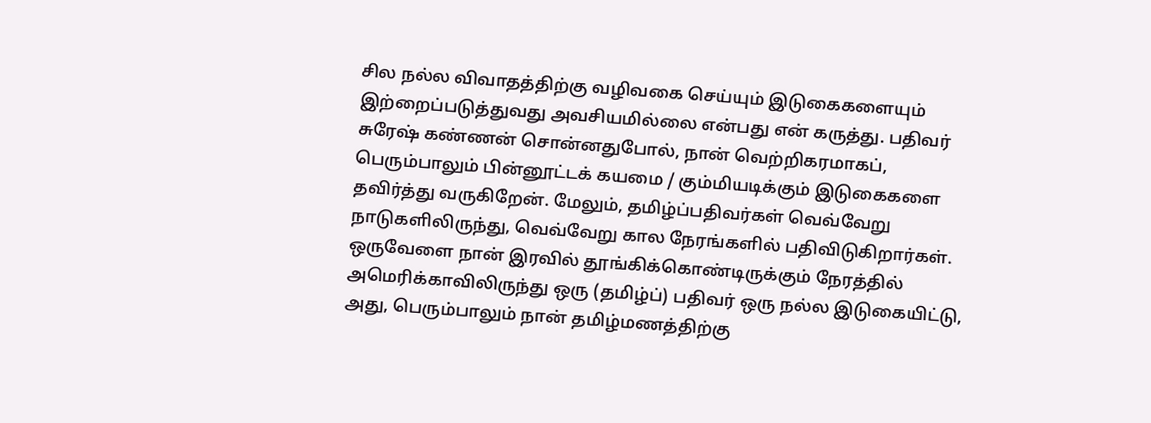சில நல்ல விவாதத்திற்கு வழிவகை செய்யும் இடுகைகளையும் இற்றைப்படுத்துவது அவசியமில்லை என்பது என் கருத்து. பதிவர் சுரேஷ் கண்ணன் சொன்னதுபோல், நான் வெற்றிகரமாகப், பெரும்பாலும் பின்னூட்டக் கயமை / கும்மியடிக்கும் இடுகைகளை தவிர்த்து வருகிறேன். மேலும், தமிழ்ப்பதிவர்கள் வெவ்வேறு நாடுகளிலிருந்து, வெவ்வேறு கால நேரங்களில் பதிவிடுகிறார்கள். ஒருவேளை நான் இரவில் தூங்கிக்கொண்டிருக்கும் நேரத்தில் அமெரிக்காவிலிருந்து ஒரு (தமிழ்ப்) பதிவர் ஒரு நல்ல இடுகையிட்டு, அது, பெரும்பாலும் நான் தமிழ்மணத்திற்கு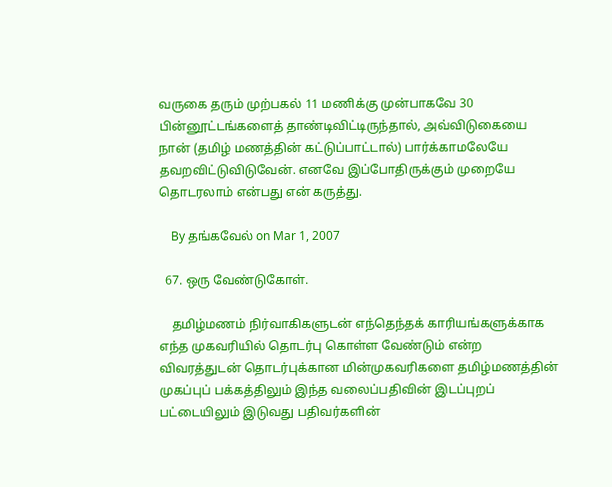வருகை தரும் முற்பகல் 11 மணிக்கு முன்பாகவே 30 பின்னூட்டங்களைத் தாண்டிவிட்டிருந்தால், அவ்விடுகையை நான் (தமிழ் மணத்தின் கட்டுப்பாட்டால்) பார்க்காமலேயே தவறவிட்டுவிடுவேன். எனவே இப்போதிருக்கும் முறையே தொடரலாம் என்பது என் கருத்து.

    By தங்கவேல் on Mar 1, 2007

  67. ஒரு வேண்டுகோள்.

    தமிழ்மணம் நிர்வாகிகளுடன் எந்தெந்தக் காரியங்களுக்காக எந்த முகவரியில் தொடர்பு கொள்ள வேண்டும் என்ற விவரத்துடன் தொடர்புக்கான மின்முகவரிகளை தமிழ்மணத்தின் முகப்புப் பக்கத்திலும் இந்த வலைப்பதிவின் இடப்புறப் பட்டையிலும் இடுவது பதிவர்களின்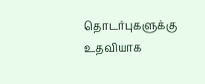தொடர்புகளுக்கு உதவியாக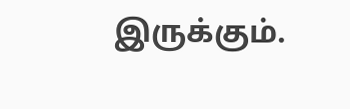இருக்கும்.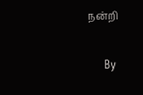நன்றி

    By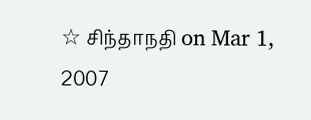☆ சிந்தாநதி on Mar 1, 2007